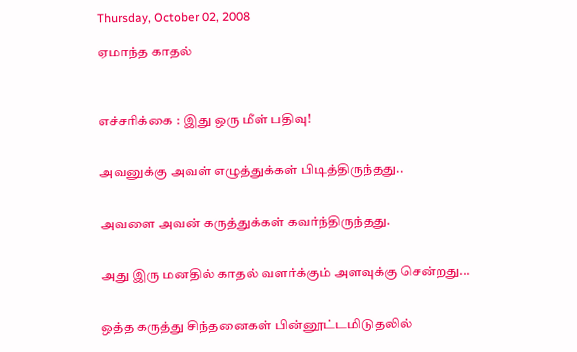Thursday, October 02, 2008

ஏமாந்த காதல்



எச்சரிக்கை : இது ஒரு மீள் பதிவு!


அவனுக்கு அவள் எழுத்துக்கள் பிடித்திருந்தது..


அவளை அவன் கருத்துக்கள் கவர்ந்திருந்தது.


அது இரு மனதில் காதல் வளர்க்கும் அளவுக்கு சென்றது...


ஒத்த கருத்து சிந்தனைகள் பின்னூட்டமிடுதலில்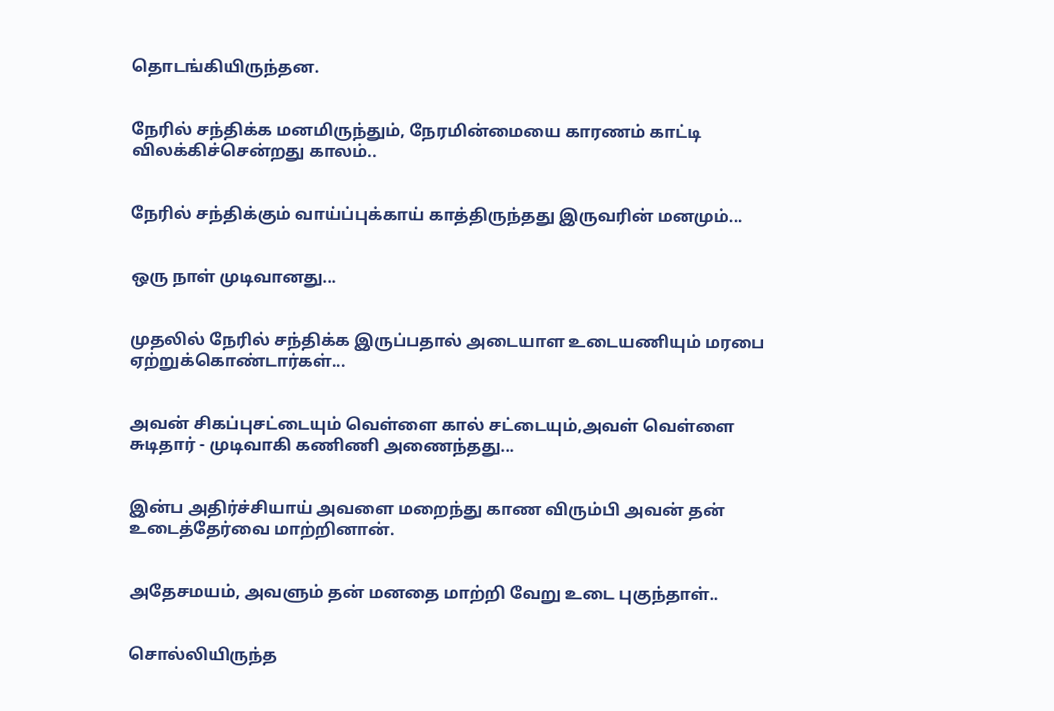தொடங்கியிருந்தன.


நேரில் சந்திக்க மனமிருந்தும், நேரமின்மையை காரணம் காட்டி விலக்கிச்சென்றது காலம்..


நேரில் சந்திக்கும் வாய்ப்புக்காய் காத்திருந்தது இருவரின் மனமும்...


ஒரு நாள் முடிவானது...


முதலில் நேரில் சந்திக்க இருப்பதால் அடையாள உடையணியும் மரபை ஏற்றுக்கொண்டார்கள்...


அவன் சிகப்புசட்டையும் வெள்ளை கால் சட்டையும்,அவள் வெள்ளை சுடிதார் - முடிவாகி கணிணி அணைந்தது...


இன்ப அதிர்ச்சியாய் அவளை மறைந்து காண விரும்பி அவன் தன் உடைத்தேர்வை மாற்றினான்.


அதேசமயம், அவளும் தன் மனதை மாற்றி வேறு உடை புகுந்தாள்..


சொல்லியிருந்த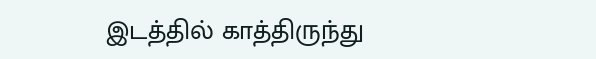இடத்தில் காத்திருந்து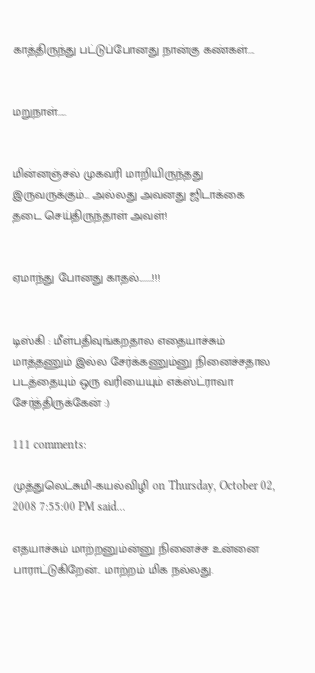காத்திருந்து பட்டுப்போனது நான்கு கண்கள்....


மறுநாள்.....


மின்னஞ்சல் முகவரி மாறியிருந்தது இருவருக்கும்... அல்லது அவனது ஜிடாக்கை தடை செய்திருந்தாள் அவள்!


ஏமாந்து போனது காதல்.......!!!


டிஸ்கி : மீள்பதிவுங்கறதால எதையாச்சும் மாத்தணும் இல்ல சேர்க்கணும்னு நினைச்சதால படத்தையும் ஒரு வரியையும் எக்ஸ்ட்ராவா சேர்த்திருக்கேன் :)

111 comments:

முத்துலெட்சுமி-கயல்விழி on Thursday, October 02, 2008 7:55:00 PM said...

எதயாச்சும் மாற்றனும்ன்னு நினைச்ச உன்னை பாராட்டுகிறேன்.. மாற்றம் மிக நல்லது.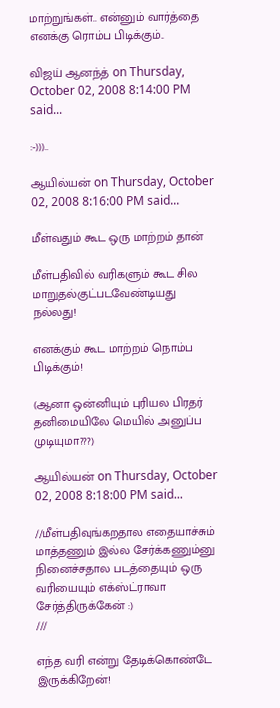மாற்றுங்கள்.. என்னும் வார்த்தை எனக்கு ரொம்ப பிடிக்கும்..

விஜய் ஆனந்த் on Thursday, October 02, 2008 8:14:00 PM said...

:-)))..

ஆயில்யன் on Thursday, October 02, 2008 8:16:00 PM said...

மீள்வதும் கூட ஒரு மாற்றம் தான்

மீள்பதிவில் வரிகளும் கூட சில மாறுதல்குட்படவேண்டியது நல்லது!

எனக்கும் கூட மாற்றம் நொம்ப பிடிக்கும்!

(ஆனா ஒன்னியும் புரியல பிரதர் தனிமையிலே மெயில் அனுப்ப முடியுமா???)

ஆயில்யன் on Thursday, October 02, 2008 8:18:00 PM said...

//மீள்பதிவுங்கறதால எதையாச்சும் மாத்தணும் இல்ல சேர்க்கணும்னு நினைச்சதால படத்தையும் ஒரு வரியையும் எக்ஸ்ட்ராவா சேர்த்திருக்கேன் :)
///

எந்த வரி என்று தேடிக்கொண்டே இருக்கிறேன்!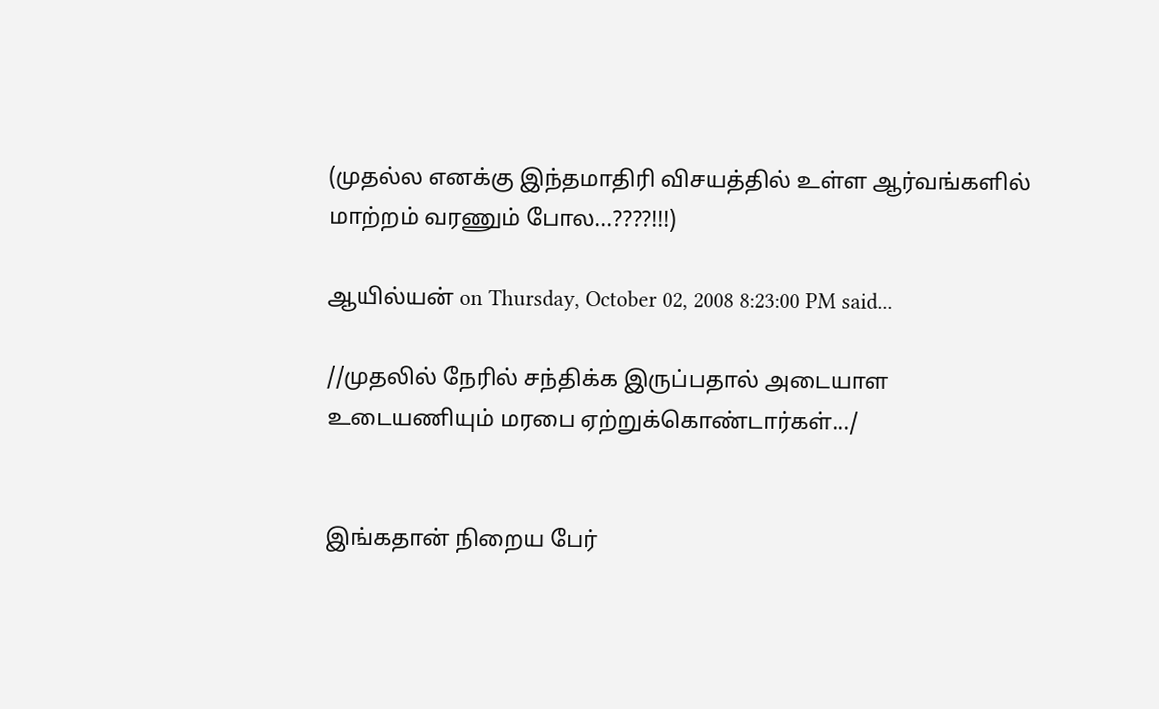(முதல்ல எனக்கு இந்தமாதிரி விசயத்தில் உள்ள ஆர்வங்களில் மாற்றம் வரணும் போல...????!!!)

ஆயில்யன் on Thursday, October 02, 2008 8:23:00 PM said...

//முதலில் நேரில் சந்திக்க இருப்பதால் அடையாள உடையணியும் மரபை ஏற்றுக்கொண்டார்கள்.../


இங்கதான் நிறைய பேர்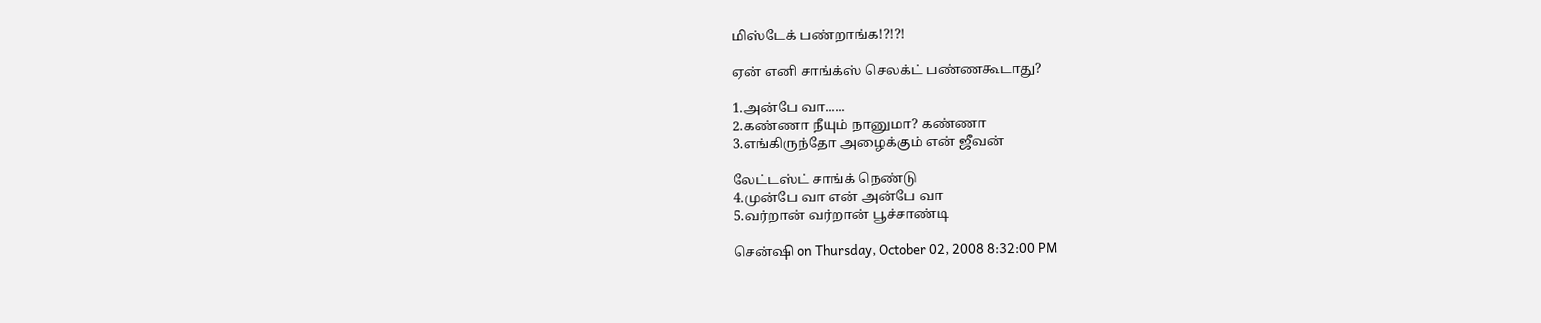மிஸ்டேக் பண்றாங்க!?!?!

ஏன் எனி சாங்க்ஸ் செலக்ட் பண்ணகூடாது?

1.அன்பே வா......
2.கண்ணா நீயும் நானுமா? கண்ணா
3.எங்கிருந்தோ அழைக்கும் என் ஜீவன்

லேட்டஸ்ட் சாங்க் நெண்டு
4.முன்பே வா என் அன்பே வா
5.வர்றான் வர்றான் பூச்சாண்டி

சென்ஷி on Thursday, October 02, 2008 8:32:00 PM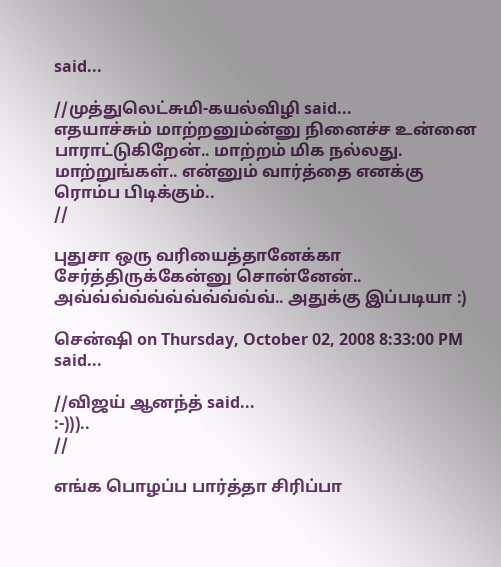said...

//முத்துலெட்சுமி-கயல்விழி said...
எதயாச்சும் மாற்றனும்ன்னு நினைச்ச உன்னை பாராட்டுகிறேன்.. மாற்றம் மிக நல்லது. மாற்றுங்கள்.. என்னும் வார்த்தை எனக்கு ரொம்ப பிடிக்கும்..
//

புதுசா ஒரு வரியைத்தானேக்கா சேர்த்திருக்கேன்னு சொன்னேன்.. அவ்வ்வ்வ்வ்வ்வ்வ்வ்வ்வ்.. அதுக்கு இப்படியா :)

சென்ஷி on Thursday, October 02, 2008 8:33:00 PM said...

//விஜய் ஆனந்த் said...
:-)))..
//

எங்க பொழப்ப பார்த்தா சிரிப்பா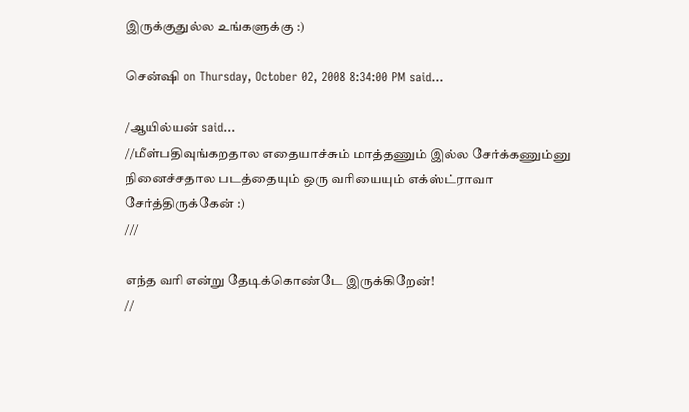இருக்குதுல்ல உங்களுக்கு :)

சென்ஷி on Thursday, October 02, 2008 8:34:00 PM said...

/ஆயில்யன் said...
//மீள்பதிவுங்கறதால எதையாச்சும் மாத்தணும் இல்ல சேர்க்கணும்னு நினைச்சதால படத்தையும் ஒரு வரியையும் எக்ஸ்ட்ராவா சேர்த்திருக்கேன் :)
///

எந்த வரி என்று தேடிக்கொண்டே இருக்கிறேன்!
//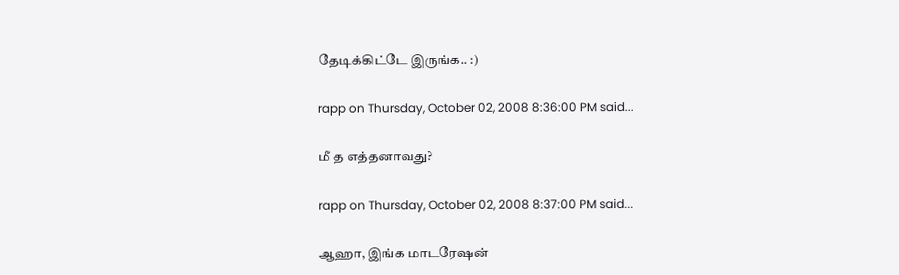தேடிக்கிட்டே இருங்க.. :)

rapp on Thursday, October 02, 2008 8:36:00 PM said...

மீ த எத்தனாவது?

rapp on Thursday, October 02, 2008 8:37:00 PM said...

ஆஹா, இங்க மாடரேஷன்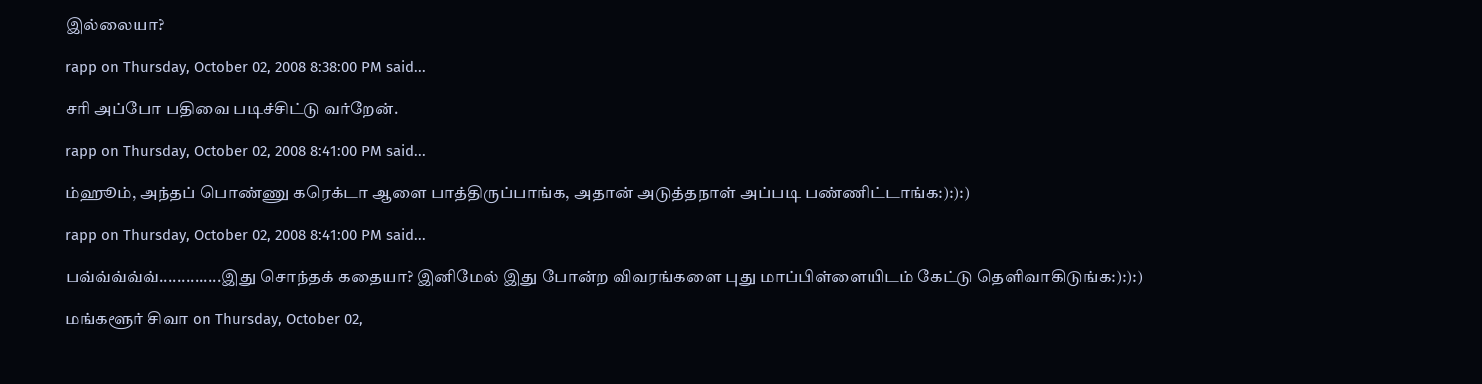இல்லையா?

rapp on Thursday, October 02, 2008 8:38:00 PM said...

சரி அப்போ பதிவை படிச்சிட்டு வர்றேன்.

rapp on Thursday, October 02, 2008 8:41:00 PM said...

ம்ஹூம், அந்தப் பொண்ணு கரெக்டா ஆளை பாத்திருப்பாங்க, அதான் அடுத்தநாள் அப்படி பண்ணிட்டாங்க:):):)

rapp on Thursday, October 02, 2008 8:41:00 PM said...

பவ்வ்வ்வ்வ்..............இது சொந்தக் கதையா? இனிமேல் இது போன்ற விவரங்களை புது மாப்பிள்ளையிடம் கேட்டு தெளிவாகிடுங்க:):):)

மங்களூர் சிவா on Thursday, October 02,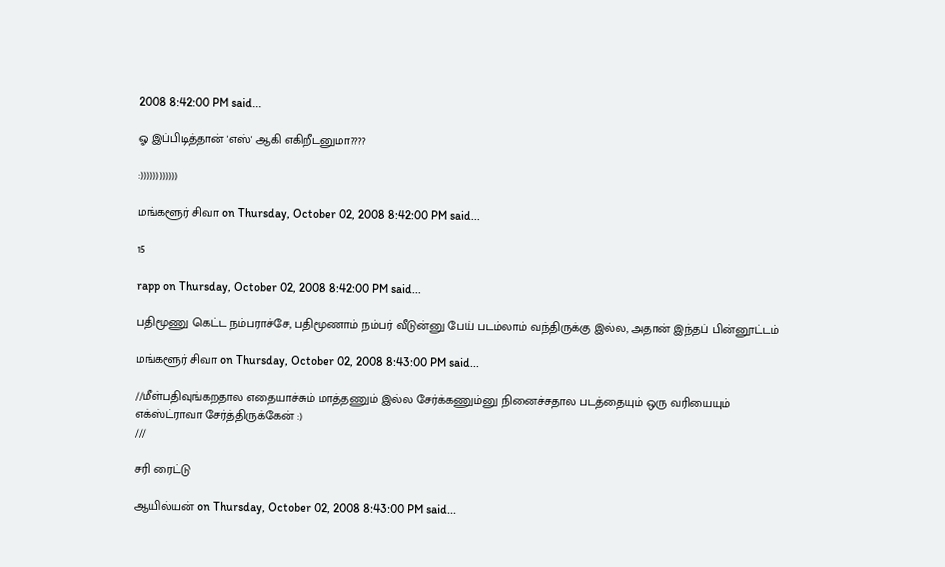2008 8:42:00 PM said...

ஓ இப்பிடித்தான் 'எஸ்' ஆகி எகிறீடனுமா????

:))))))))))))

மங்களூர் சிவா on Thursday, October 02, 2008 8:42:00 PM said...

15

rapp on Thursday, October 02, 2008 8:42:00 PM said...

பதிமூணு கெட்ட நம்பராச்சே, பதிமூணாம் நம்பர் வீடுன்னு பேய் படம்லாம் வந்திருக்கு இல்ல, அதான் இந்தப் பின்னூட்டம்

மங்களூர் சிவா on Thursday, October 02, 2008 8:43:00 PM said...

//மீள்பதிவுங்கறதால எதையாச்சும் மாத்தணும் இல்ல சேர்க்கணும்னு நினைச்சதால படத்தையும் ஒரு வரியையும் எக்ஸ்ட்ராவா சேர்த்திருக்கேன் :)
///

சரி ரைட்டு

ஆயில்யன் on Thursday, October 02, 2008 8:43:00 PM said...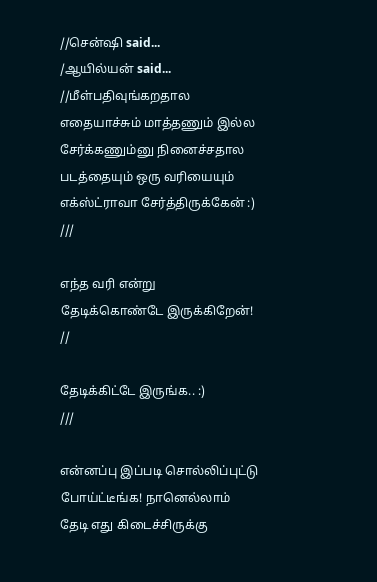//சென்ஷி said...
/ஆயில்யன் said...
//மீள்பதிவுங்கறதால எதையாச்சும் மாத்தணும் இல்ல சேர்க்கணும்னு நினைச்சதால படத்தையும் ஒரு வரியையும் எக்ஸ்ட்ராவா சேர்த்திருக்கேன் :)
///

எந்த வரி என்று தேடிக்கொண்டே இருக்கிறேன்!
//

தேடிக்கிட்டே இருங்க.. :)
///

என்னப்பு இப்படி சொல்லிப்புட்டு போய்ட்டீங்க! நானெல்லாம் தேடி எது கிடைச்சிருக்கு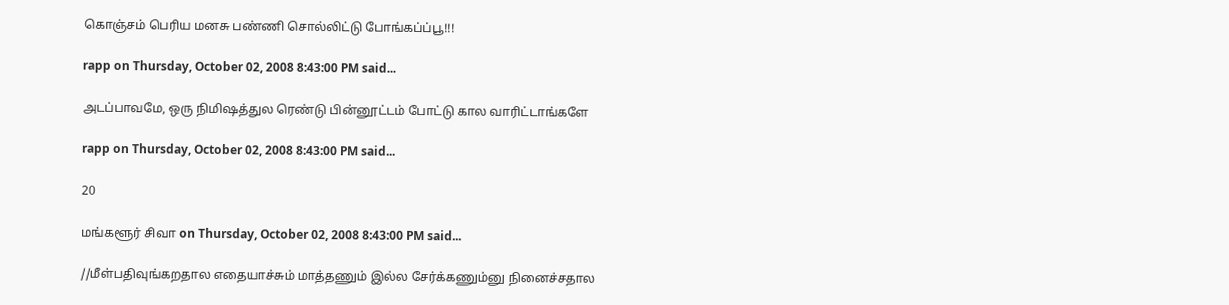கொஞ்சம் பெரிய மனசு பண்ணி சொல்லிட்டு போங்கப்ப்பூ!!!

rapp on Thursday, October 02, 2008 8:43:00 PM said...

அடப்பாவமே, ஒரு நிமிஷத்துல ரெண்டு பின்னூட்டம் போட்டு கால வாரிட்டாங்களே

rapp on Thursday, October 02, 2008 8:43:00 PM said...

20

மங்களூர் சிவா on Thursday, October 02, 2008 8:43:00 PM said...

//மீள்பதிவுங்கறதால எதையாச்சும் மாத்தணும் இல்ல சேர்க்கணும்னு நினைச்சதால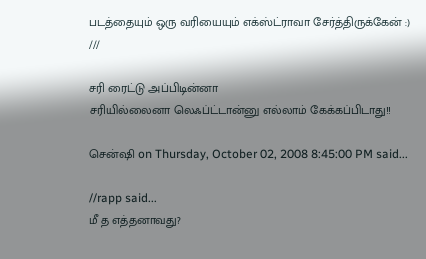படத்தையும் ஒரு வரியையும் எக்ஸ்ட்ராவா சேர்த்திருக்கேன் :)
///

சரி ரைட்டு அப்பிடின்னா
சரியில்லைனா லெஃப்ட்டான்னு எல்லாம் கேக்கப்பிடாது!!

சென்ஷி on Thursday, October 02, 2008 8:45:00 PM said...

//rapp said...
மீ த எத்தனாவது?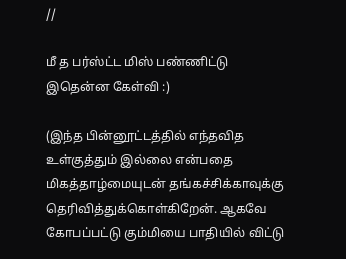//

மீ த பர்ஸ்ட்ட மிஸ் பண்ணிட்டு இதென்ன கேள்வி :)

(இந்த பின்னூட்டத்தில் எந்தவித உள்குத்தும் இல்லை என்பதை மிகத்தாழ்மையுடன் தங்கச்சிக்காவுக்கு தெரிவித்துக்கொள்கிறேன். ஆகவே கோபப்பட்டு கும்மியை பாதியில் விட்டு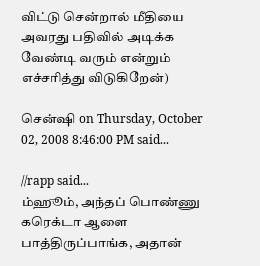விட்டு சென்றால் மீதியை அவரது பதிவில் அடிக்க வேண்டி வரும் என்றும் எச்சரித்து விடுகிறேன்)

சென்ஷி on Thursday, October 02, 2008 8:46:00 PM said...

//rapp said...
ம்ஹூம், அந்தப் பொண்ணு கரெக்டா ஆளை பாத்திருப்பாங்க, அதான்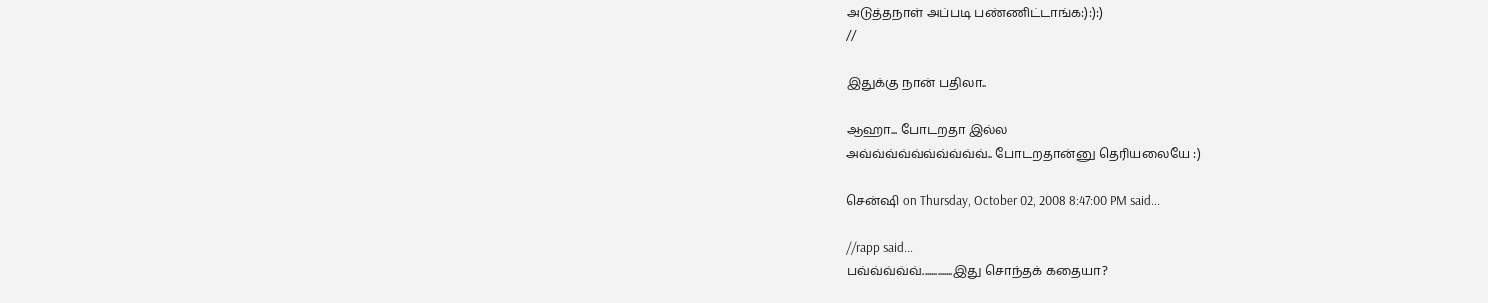அடுத்தநாள் அப்படி பண்ணிட்டாங்க:):):)
//

இதுக்கு நான் பதிலா..

ஆஹா... போடறதா இல்ல
அவ்வ்வ்வ்வ்வ்வ்வ்வ்வ்.. போடறதான்னு தெரியலையே :)

சென்ஷி on Thursday, October 02, 2008 8:47:00 PM said...

//rapp said...
பவ்வ்வ்வ்வ்..............இது சொந்தக் கதையா?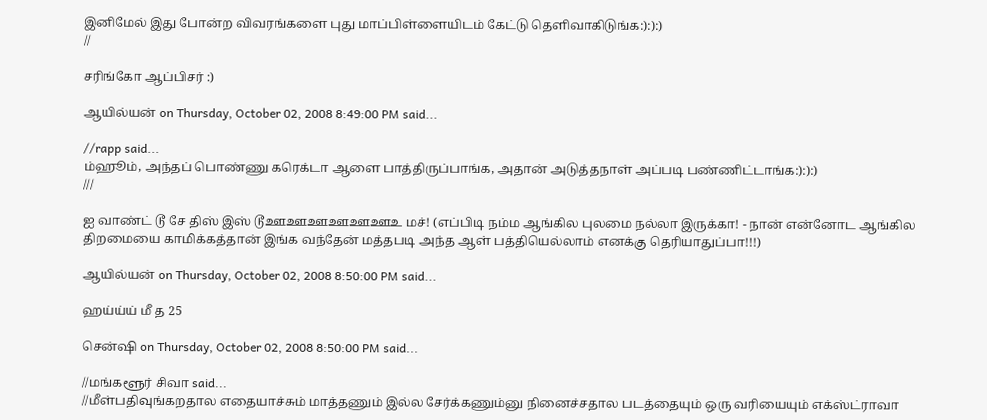இனிமேல் இது போன்ற விவரங்களை புது மாப்பிள்ளையிடம் கேட்டு தெளிவாகிடுங்க:):):)
//

சரிங்கோ ஆப்பிசர் :)

ஆயில்யன் on Thursday, October 02, 2008 8:49:00 PM said...

//rapp said...
ம்ஹூம், அந்தப் பொண்ணு கரெக்டா ஆளை பாத்திருப்பாங்க, அதான் அடுத்தநாள் அப்படி பண்ணிட்டாங்க:):):)
///

ஐ வாண்ட் டூ சே திஸ் இஸ் டூஊஊஊஊஊஊஉ மச்! (எப்பிடி நம்ம ஆங்கில புலமை நல்லா இருக்கா! - நான் என்னோட ஆங்கில திறமையை காமிக்கத்தான் இங்க வந்தேன் மத்தபடி அந்த ஆள் பத்தியெல்லாம் எனக்கு தெரியாதுப்பா!!!)

ஆயில்யன் on Thursday, October 02, 2008 8:50:00 PM said...

ஹய்ய்ய் மீ த 25

சென்ஷி on Thursday, October 02, 2008 8:50:00 PM said...

//மங்களூர் சிவா said...
//மீள்பதிவுங்கறதால எதையாச்சும் மாத்தணும் இல்ல சேர்க்கணும்னு நினைச்சதால படத்தையும் ஒரு வரியையும் எக்ஸ்ட்ராவா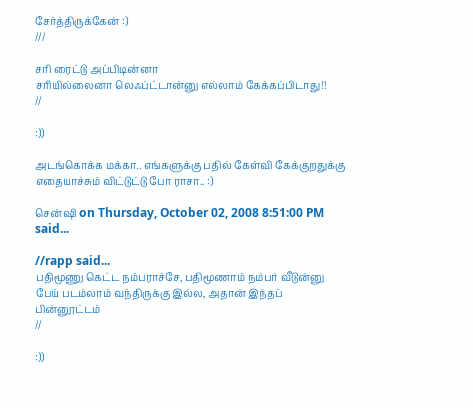சேர்த்திருக்கேன் :)
///

சரி ரைட்டு அப்பிடின்னா
சரியில்லைனா லெஃப்ட்டான்னு எல்லாம் கேக்கப்பிடாது!!
//

:))

அடங்கொக்க மக்கா.. எங்களுக்கு பதில் கேள்வி கேக்குறதுக்கு எதையாச்சும் விட்டுட்டு போ ராசா.. :)

சென்ஷி on Thursday, October 02, 2008 8:51:00 PM said...

//rapp said...
பதிமூணு கெட்ட நம்பராச்சே, பதிமூணாம் நம்பர் வீடுன்னு பேய் படம்லாம் வந்திருக்கு இல்ல, அதான் இந்தப் பின்னூட்டம்
//

:))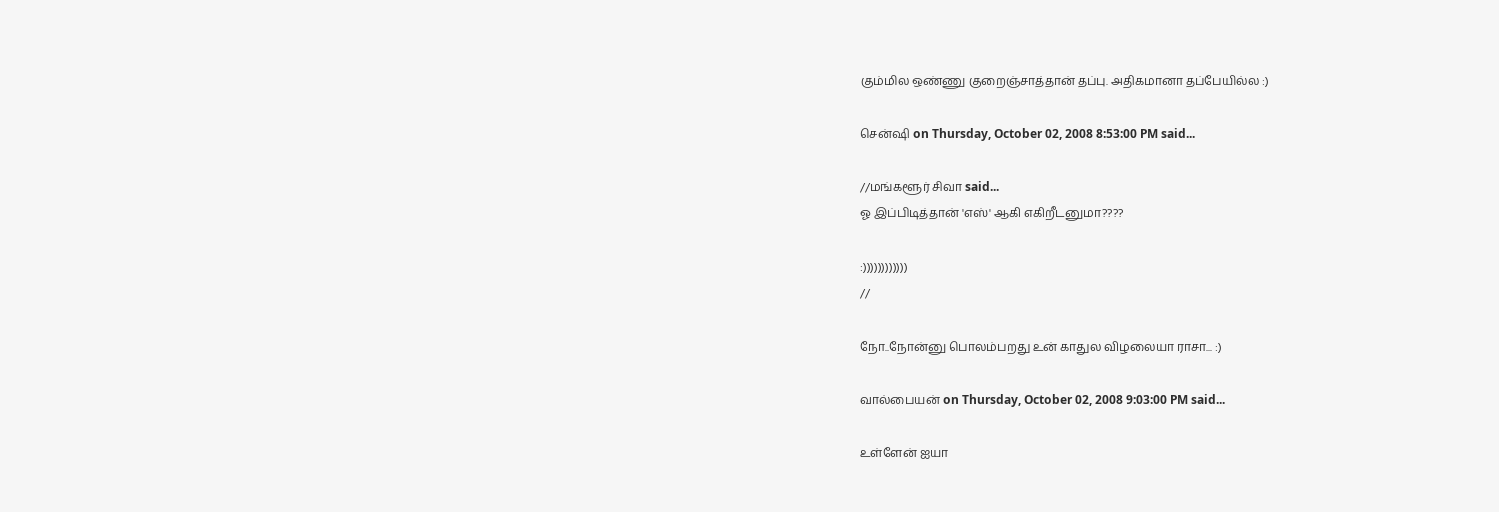கும்மில ஒண்ணு குறைஞ்சாத்தான் தப்பு. அதிகமானா தப்பேயில்ல :)

சென்ஷி on Thursday, October 02, 2008 8:53:00 PM said...

//மங்களூர் சிவா said...
ஓ இப்பிடித்தான் 'எஸ்' ஆகி எகிறீடனுமா????

:))))))))))))
//

நோ..நோன்னு பொலம்பறது உன் காதுல விழலையா ராசா... :)

வால்பையன் on Thursday, October 02, 2008 9:03:00 PM said...

உள்ளேன் ஐயா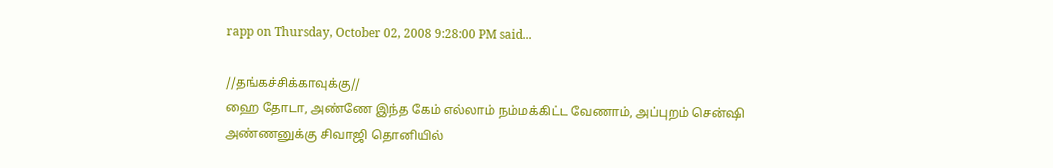rapp on Thursday, October 02, 2008 9:28:00 PM said...

//தங்கச்சிக்காவுக்கு//
ஹை தோடா, அண்ணே இந்த கேம் எல்லாம் நம்மக்கிட்ட வேணாம், அப்புறம் சென்ஷி அண்ணனுக்கு சிவாஜி தொனியில்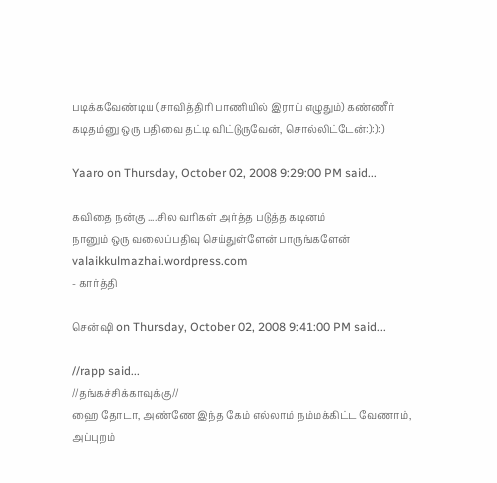படிக்கவேண்டிய (சாவித்திரி பாணியில் இராப் எழுதும்) கண்ணீர் கடிதம்னு ஒரு பதிவை தட்டி விட்டுருவேன், சொல்லிட்டேன்:):):)

Yaaro on Thursday, October 02, 2008 9:29:00 PM said...

கவிதை நன்கு ....சில வரிகள் அர்த்த படுத்த கடினம்
நானும் ஒரு வலைப்பதிவு செய்துள்ளேன் பாருங்களேன்
valaikkulmazhai.wordpress.com
- கார்த்தி

சென்ஷி on Thursday, October 02, 2008 9:41:00 PM said...

//rapp said...
//தங்கச்சிக்காவுக்கு//
ஹை தோடா, அண்ணே இந்த கேம் எல்லாம் நம்மக்கிட்ட வேணாம், அப்புறம்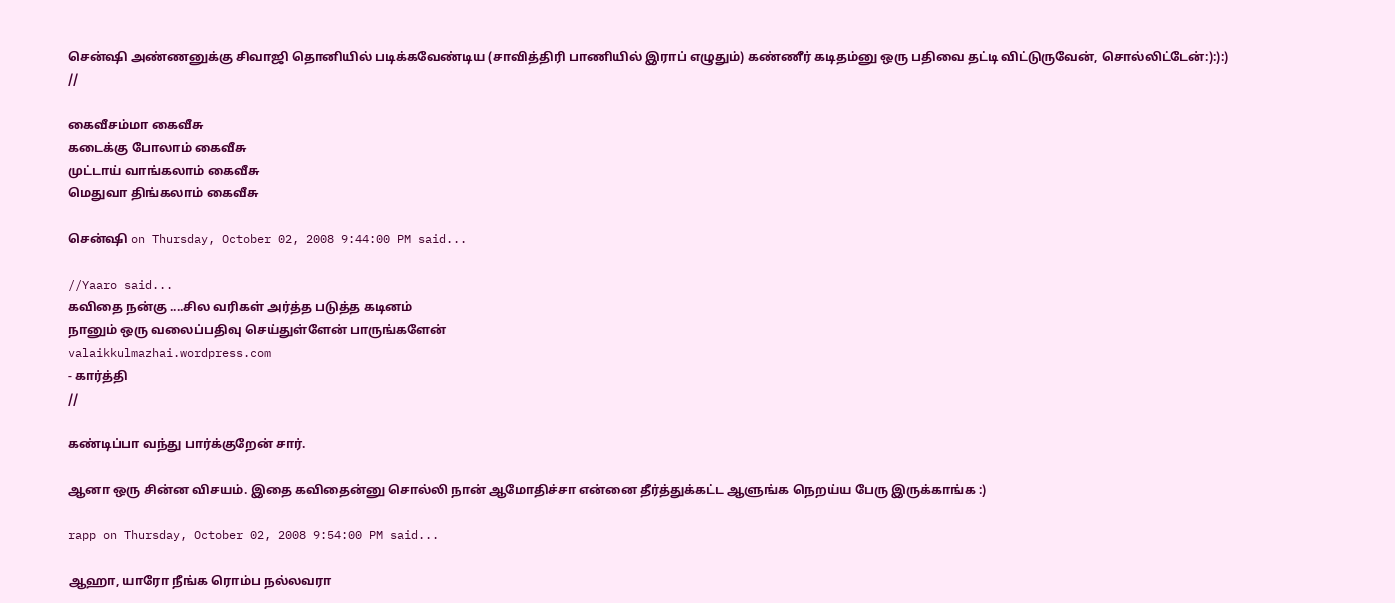சென்ஷி அண்ணனுக்கு சிவாஜி தொனியில் படிக்கவேண்டிய (சாவித்திரி பாணியில் இராப் எழுதும்) கண்ணீர் கடிதம்னு ஒரு பதிவை தட்டி விட்டுருவேன், சொல்லிட்டேன்:):):)
//

கைவீசம்மா கைவீசு
கடைக்கு போலாம் கைவீசு
முட்டாய் வாங்கலாம் கைவீசு
மெதுவா திங்கலாம் கைவீசு

சென்ஷி on Thursday, October 02, 2008 9:44:00 PM said...

//Yaaro said...
கவிதை நன்கு ....சில வரிகள் அர்த்த படுத்த கடினம்
நானும் ஒரு வலைப்பதிவு செய்துள்ளேன் பாருங்களேன்
valaikkulmazhai.wordpress.com
- கார்த்தி
//

கண்டிப்பா வந்து பார்க்குறேன் சார்.

ஆனா ஒரு சின்ன விசயம். இதை கவிதைன்னு சொல்லி நான் ஆமோதிச்சா என்னை தீர்த்துக்கட்ட ஆளுங்க நெறய்ய பேரு இருக்காங்க :)

rapp on Thursday, October 02, 2008 9:54:00 PM said...

ஆஹா, யாரோ நீங்க ரொம்ப நல்லவரா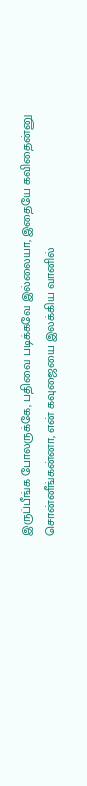இருப்பீங்க போலருக்கே, பதிவை படிக்கவே இல்லையா, இதையே கவிதைன்னு சொன்னீங்கன்னா, என் கவுஜையை இலக்கிய வானில்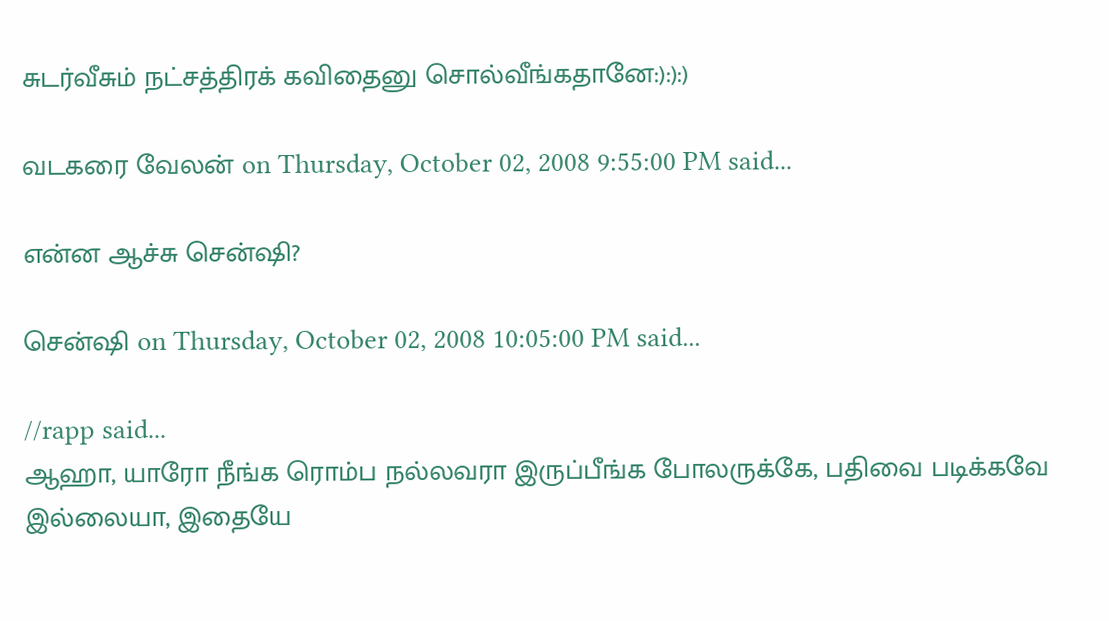சுடர்வீசும் நட்சத்திரக் கவிதைனு சொல்வீங்கதானே:):):)

வடகரை வேலன் on Thursday, October 02, 2008 9:55:00 PM said...

என்ன ஆச்சு சென்ஷி?

சென்ஷி on Thursday, October 02, 2008 10:05:00 PM said...

//rapp said...
ஆஹா, யாரோ நீங்க ரொம்ப நல்லவரா இருப்பீங்க போலருக்கே, பதிவை படிக்கவே இல்லையா, இதையே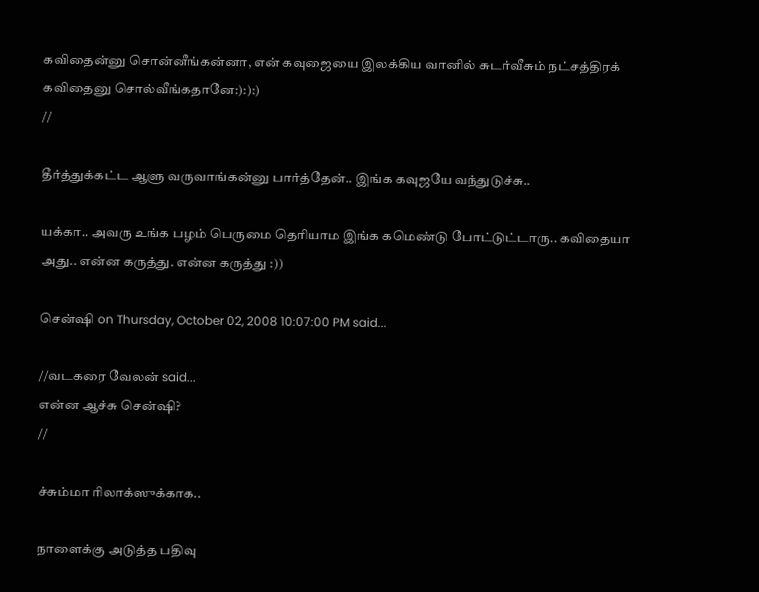கவிதைன்னு சொன்னீங்கன்னா, என் கவுஜையை இலக்கிய வானில் சுடர்வீசும் நட்சத்திரக் கவிதைனு சொல்வீங்கதானே:):):)
//

தீர்த்துக்கட்ட ஆளு வருவாங்கன்னு பார்த்தேன்.. இங்க கவுஜயே வந்துடுச்சு..

யக்கா.. அவரு உங்க பழம் பெருமை தெரியாம இங்க கமெண்டு போட்டுட்டாரு.. கவிதையா அது.. என்ன கருத்து. என்ன கருத்து :))

சென்ஷி on Thursday, October 02, 2008 10:07:00 PM said...

//வடகரை வேலன் said...
என்ன ஆச்சு சென்ஷி?
//

ச்சும்மா ரிலாக்ஸுக்காக..

நாளைக்கு அடுத்த பதிவு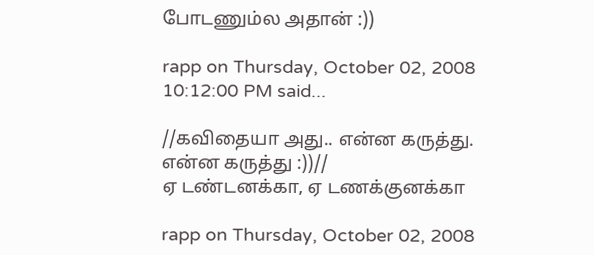போடணும்ல அதான் :))

rapp on Thursday, October 02, 2008 10:12:00 PM said...

//கவிதையா அது.. என்ன கருத்து. என்ன கருத்து :))//
ஏ டண்டனக்கா, ஏ டணக்குனக்கா

rapp on Thursday, October 02, 2008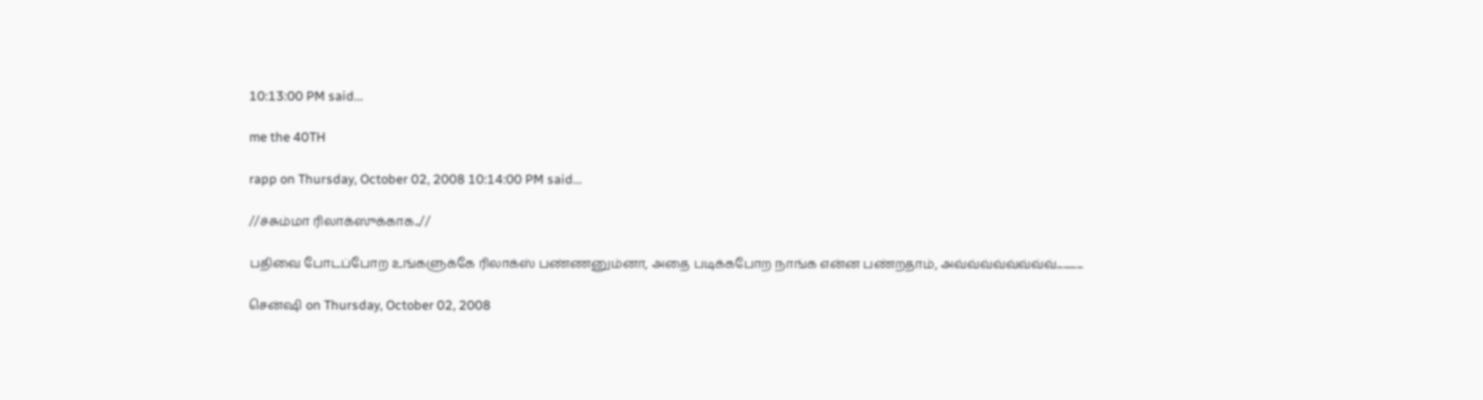10:13:00 PM said...

me the 40TH

rapp on Thursday, October 02, 2008 10:14:00 PM said...

//ச்சும்மா ரிலாக்ஸுக்காக..//

பதிவை போடப்போற உங்களுக்கே ரிலாக்ஸ் பண்ணனும்னா, அதை படிக்கபோற நாங்க என்ன பண்றதாம், அவ்வ்வ்வ்வ்வ்வ்வ்............

சென்ஷி on Thursday, October 02, 2008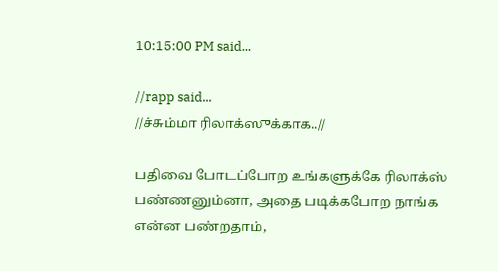10:15:00 PM said...

//rapp said...
//ச்சும்மா ரிலாக்ஸுக்காக..//

பதிவை போடப்போற உங்களுக்கே ரிலாக்ஸ் பண்ணனும்னா, அதை படிக்கபோற நாங்க என்ன பண்றதாம்,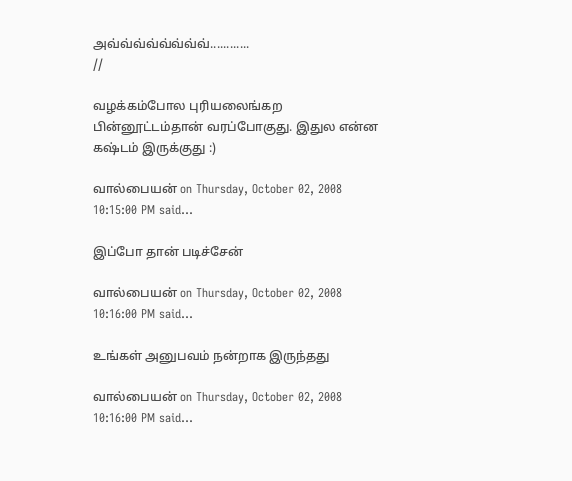அவ்வ்வ்வ்வ்வ்வ்வ்............
//

வழக்கம்போல புரியலைங்கற பின்னூட்டம்தான் வரப்போகுது. இதுல என்ன கஷ்டம் இருக்குது :)

வால்பையன் on Thursday, October 02, 2008 10:15:00 PM said...

இப்போ தான் படிச்சேன்

வால்பையன் on Thursday, October 02, 2008 10:16:00 PM said...

உங்கள் அனுபவம் நன்றாக இருந்தது

வால்பையன் on Thursday, October 02, 2008 10:16:00 PM said...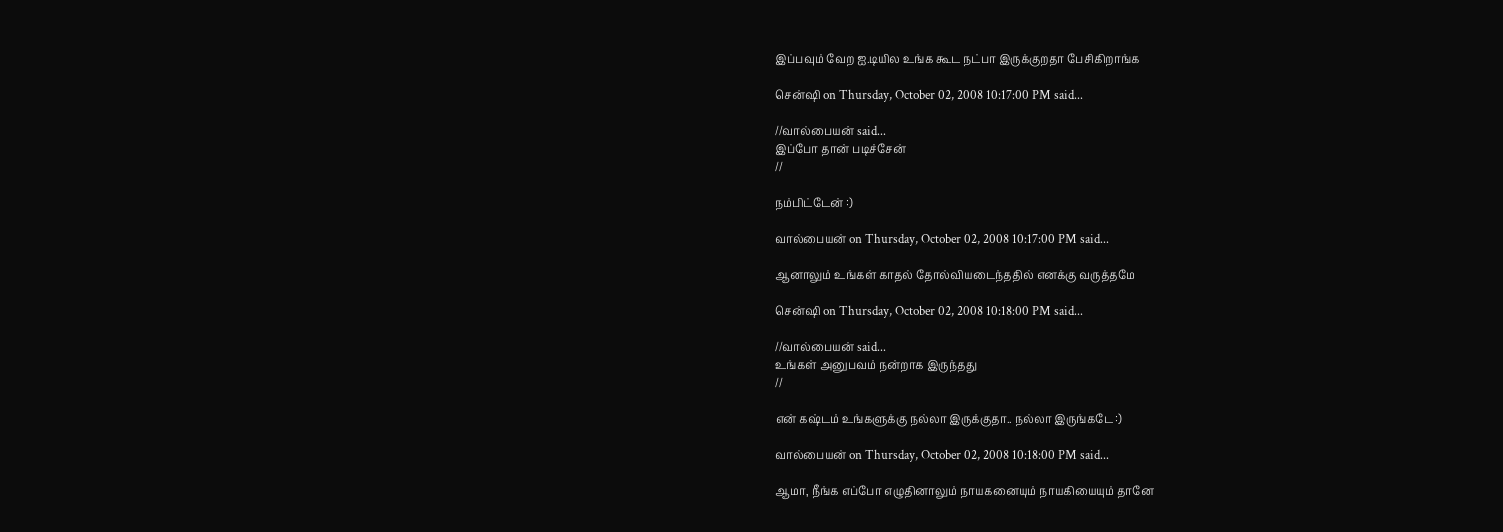இப்பவும் வேற ஐ.டியில உங்க கூட நட்பா இருக்குறதா பேசிகிறாங்க

சென்ஷி on Thursday, October 02, 2008 10:17:00 PM said...

//வால்பையன் said...
இப்போ தான் படிச்சேன்
//

நம்பிட்டேன் :)

வால்பையன் on Thursday, October 02, 2008 10:17:00 PM said...

ஆனாலும் உங்கள் காதல் தோல்வியடைந்ததில் எனக்கு வருத்தமே

சென்ஷி on Thursday, October 02, 2008 10:18:00 PM said...

//வால்பையன் said...
உங்கள் அனுபவம் நன்றாக இருந்தது
//

என் கஷ்டம் உங்களுக்கு நல்லா இருக்குதா.. நல்லா இருங்கடே :)

வால்பையன் on Thursday, October 02, 2008 10:18:00 PM said...

ஆமா, நீங்க எப்போ எழுதினாலும் நாயகனையும் நாயகியையும் தானே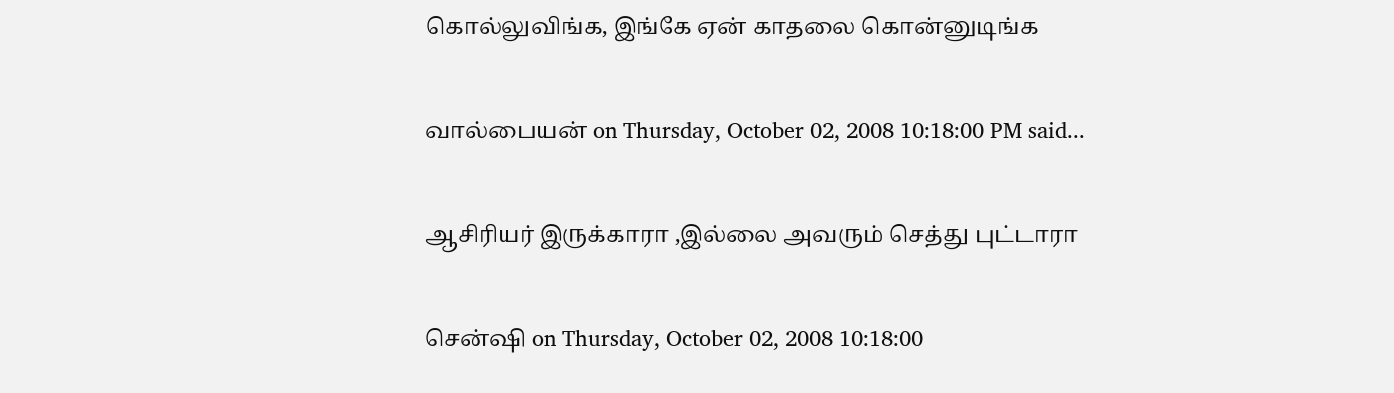கொல்லுவிங்க, இங்கே ஏன் காதலை கொன்னுடிங்க

வால்பையன் on Thursday, October 02, 2008 10:18:00 PM said...

ஆசிரியர் இருக்காரா ,இல்லை அவரும் செத்து புட்டாரா

சென்ஷி on Thursday, October 02, 2008 10:18:00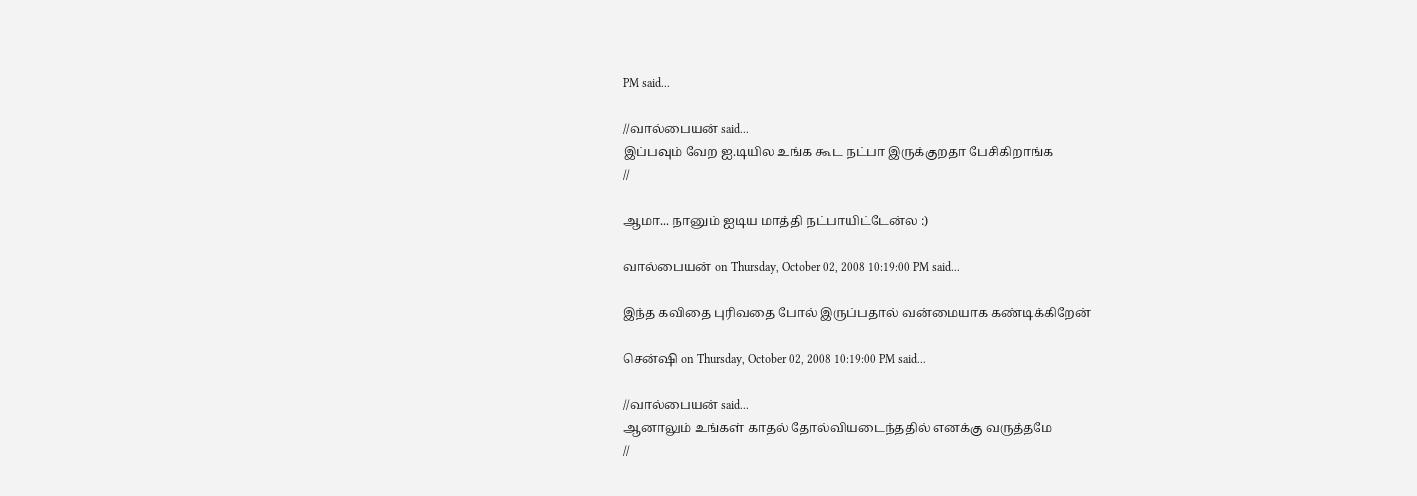PM said...

//வால்பையன் said...
இப்பவும் வேற ஐ.டியில உங்க கூட நட்பா இருக்குறதா பேசிகிறாங்க
//

ஆமா... நானும் ஐடிய மாத்தி நட்பாயிட்டேன்ல :)

வால்பையன் on Thursday, October 02, 2008 10:19:00 PM said...

இந்த கவிதை புரிவதை போல் இருப்பதால் வன்மையாக கண்டிக்கிறேன்

சென்ஷி on Thursday, October 02, 2008 10:19:00 PM said...

//வால்பையன் said...
ஆனாலும் உங்கள் காதல் தோல்வியடைந்ததில் எனக்கு வருத்தமே
//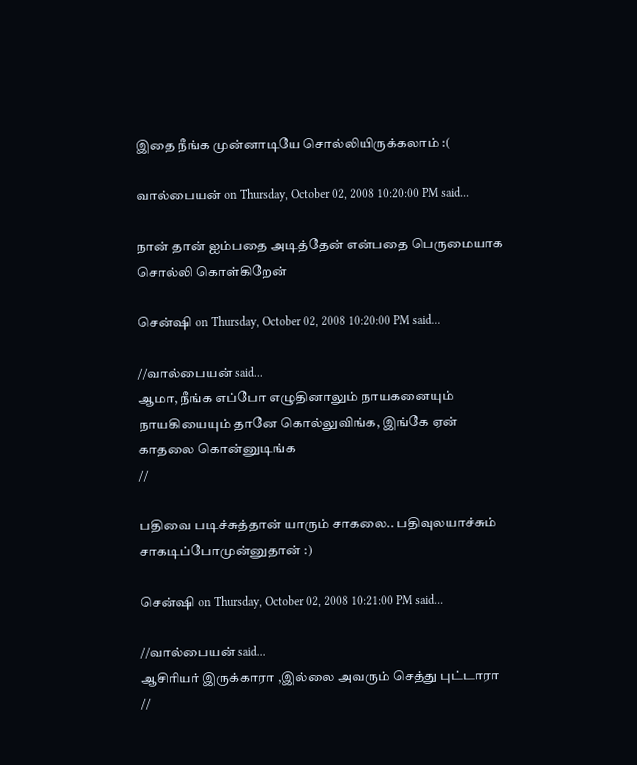இதை நீங்க முன்னாடியே சொல்லியிருக்கலாம் :(

வால்பையன் on Thursday, October 02, 2008 10:20:00 PM said...

நான் தான் ஐம்பதை அடித்தேன் என்பதை பெருமையாக சொல்லி கொள்கிறேன்

சென்ஷி on Thursday, October 02, 2008 10:20:00 PM said...

//வால்பையன் said...
ஆமா, நீங்க எப்போ எழுதினாலும் நாயகனையும் நாயகியையும் தானே கொல்லுவிங்க, இங்கே ஏன் காதலை கொன்னுடிங்க
//

பதிவை படிச்சுத்தான் யாரும் சாகலை.. பதிவுலயாச்சும் சாகடிப்போமுன்னுதான் :)

சென்ஷி on Thursday, October 02, 2008 10:21:00 PM said...

//வால்பையன் said...
ஆசிரியர் இருக்காரா ,இல்லை அவரும் செத்து புட்டாரா
//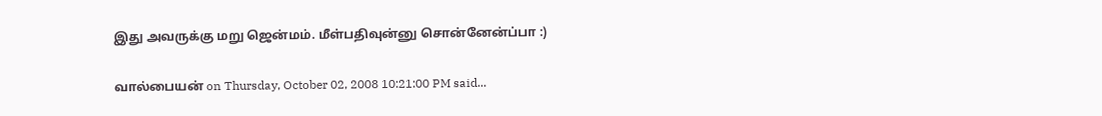இது அவருக்கு மறு ஜென்மம். மீள்பதிவுன்னு சொன்னேன்ப்பா :)

வால்பையன் on Thursday, October 02, 2008 10:21:00 PM said...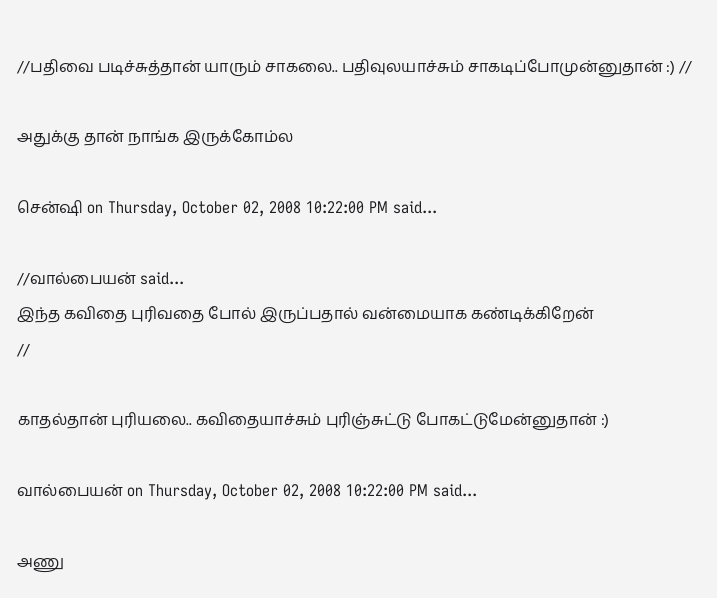//பதிவை படிச்சுத்தான் யாரும் சாகலை.. பதிவுலயாச்சும் சாகடிப்போமுன்னுதான் :) //

அதுக்கு தான் நாங்க இருக்கோம்ல

சென்ஷி on Thursday, October 02, 2008 10:22:00 PM said...

//வால்பையன் said...
இந்த கவிதை புரிவதை போல் இருப்பதால் வன்மையாக கண்டிக்கிறேன்
//

காதல்தான் புரியலை.. கவிதையாச்சும் புரிஞ்சுட்டு போகட்டுமேன்னுதான் :)

வால்பையன் on Thursday, October 02, 2008 10:22:00 PM said...

அணு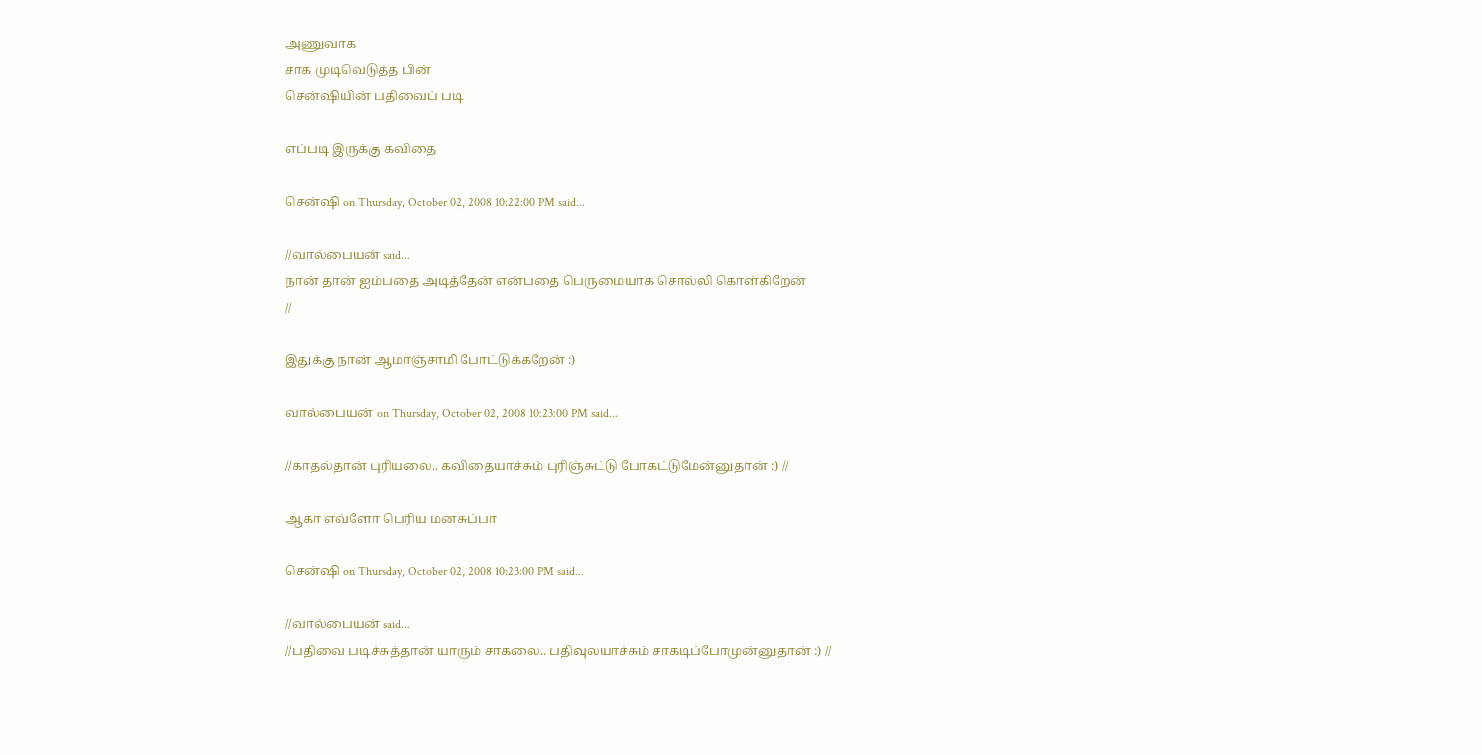அணுவாக
சாக முடிவெடுத்த பின்
சென்ஷியின் பதிவைப் படி

எப்படி இருக்கு கவிதை

சென்ஷி on Thursday, October 02, 2008 10:22:00 PM said...

//வால்பையன் said...
நான் தான் ஐம்பதை அடித்தேன் என்பதை பெருமையாக சொல்லி கொள்கிறேன்
//

இதுக்கு நான் ஆமாஞ்சாமி போட்டுக்கறேன் :)

வால்பையன் on Thursday, October 02, 2008 10:23:00 PM said...

//காதல்தான் புரியலை.. கவிதையாச்சும் புரிஞ்சுட்டு போகட்டுமேன்னுதான் :) //

ஆகா எவ்ளோ பெரிய மனசுப்பா

சென்ஷி on Thursday, October 02, 2008 10:23:00 PM said...

//வால்பையன் said...
//பதிவை படிச்சுத்தான் யாரும் சாகலை.. பதிவுலயாச்சும் சாகடிப்போமுன்னுதான் :) //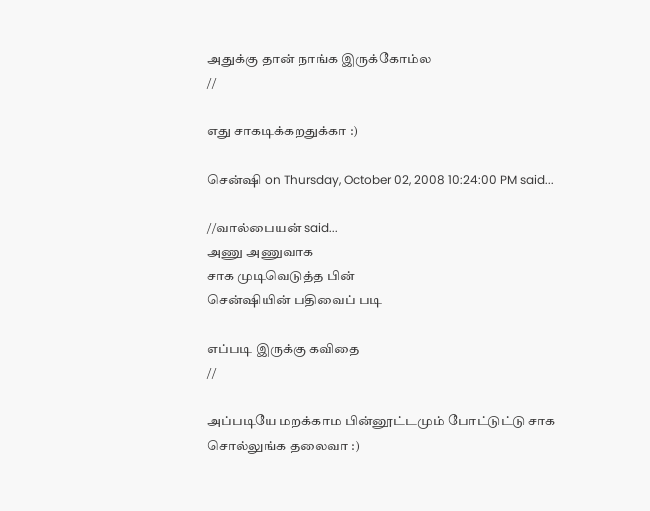அதுக்கு தான் நாங்க இருக்கோம்ல
//

எது சாகடிக்கறதுக்கா :)

சென்ஷி on Thursday, October 02, 2008 10:24:00 PM said...

//வால்பையன் said...
அணு அணுவாக
சாக முடிவெடுத்த பின்
சென்ஷியின் பதிவைப் படி

எப்படி இருக்கு கவிதை
//

அப்படியே மறக்காம பின்னூட்டமும் போட்டுட்டு சாக சொல்லுங்க தலைவா :)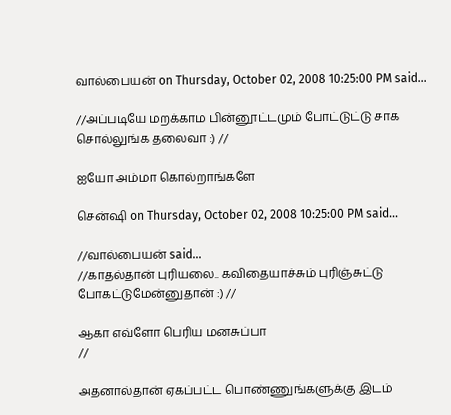வால்பையன் on Thursday, October 02, 2008 10:25:00 PM said...

//அப்படியே மறக்காம பின்னூட்டமும் போட்டுட்டு சாக சொல்லுங்க தலைவா :) //

ஐயோ அம்மா கொல்றாங்களே

சென்ஷி on Thursday, October 02, 2008 10:25:00 PM said...

//வால்பையன் said...
//காதல்தான் புரியலை.. கவிதையாச்சும் புரிஞ்சுட்டு போகட்டுமேன்னுதான் :) //

ஆகா எவ்ளோ பெரிய மனசுப்பா
//

அதனால்தான் ஏகப்பட்ட பொண்ணுங்களுக்கு இடம்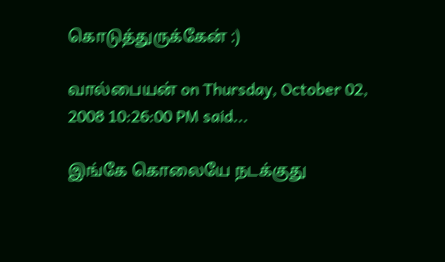கொடுத்துருக்கேன் :)

வால்பையன் on Thursday, October 02, 2008 10:26:00 PM said...

இங்கே கொலையே நடக்குது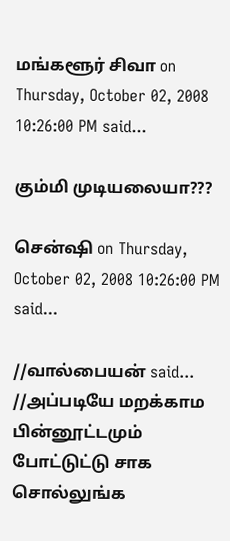மங்களூர் சிவா on Thursday, October 02, 2008 10:26:00 PM said...

கும்மி முடியலையா???

சென்ஷி on Thursday, October 02, 2008 10:26:00 PM said...

//வால்பையன் said...
//அப்படியே மறக்காம பின்னூட்டமும் போட்டுட்டு சாக சொல்லுங்க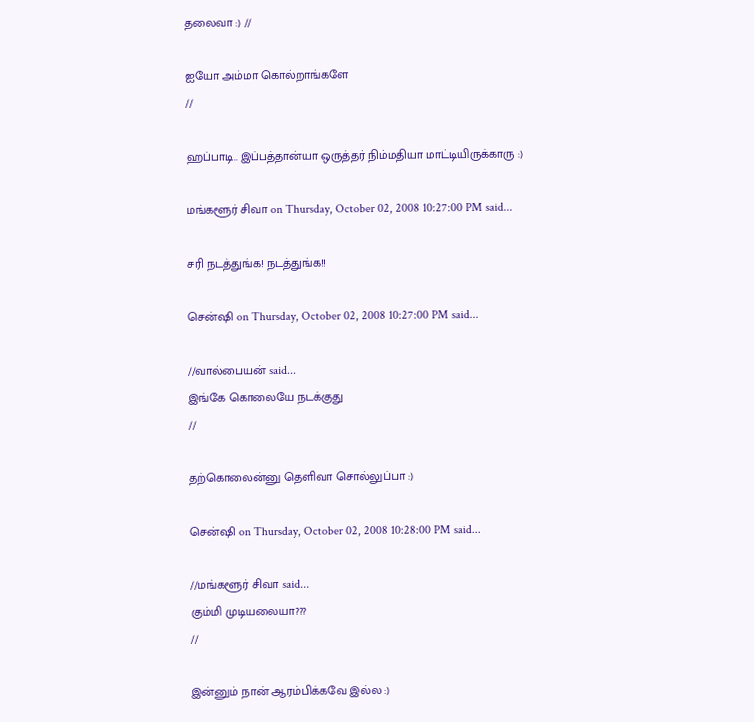தலைவா :) //

ஐயோ அம்மா கொல்றாங்களே
//

ஹப்பாடி.. இப்பத்தான்யா ஒருத்தர் நிம்மதியா மாட்டியிருக்காரு :)

மங்களூர் சிவா on Thursday, October 02, 2008 10:27:00 PM said...

சரி நடத்துங்க! நடத்துங்க!!

சென்ஷி on Thursday, October 02, 2008 10:27:00 PM said...

//வால்பையன் said...
இங்கே கொலையே நடக்குது
//

தற்கொலைன்னு தெளிவா சொல்லுப்பா :)

சென்ஷி on Thursday, October 02, 2008 10:28:00 PM said...

//மங்களூர் சிவா said...
கும்மி முடியலையா???
//

இன்னும் நான் ஆரம்பிக்கவே இல்ல :)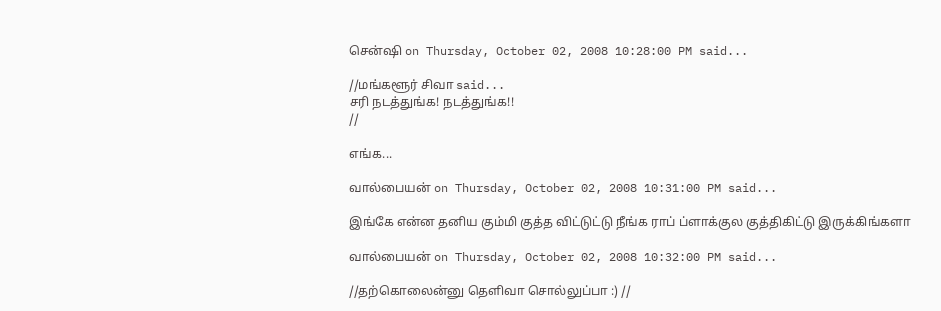சென்ஷி on Thursday, October 02, 2008 10:28:00 PM said...

//மங்களூர் சிவா said...
சரி நடத்துங்க! நடத்துங்க!!
//

எங்க...

வால்பையன் on Thursday, October 02, 2008 10:31:00 PM said...

இங்கே என்ன தனிய கும்மி குத்த விட்டுட்டு நீங்க ராப் ப்ளாக்குல குத்திகிட்டு இருக்கிங்களா

வால்பையன் on Thursday, October 02, 2008 10:32:00 PM said...

//தற்கொலைன்னு தெளிவா சொல்லுப்பா :) //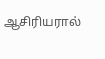ஆசிரியரால்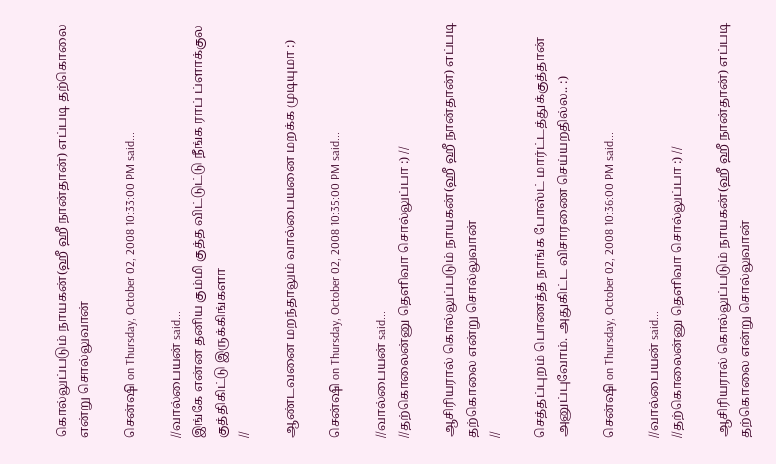கொல்லுப்படும் நாயகன்(ஹீ ஹீ நான்தான்) எப்படி தற்கொலை என்று சொல்லுவான்

சென்ஷி on Thursday, October 02, 2008 10:33:00 PM said...

//வால்பையன் said...
இங்கே என்ன தனிய கும்மி குத்த விட்டுட்டு நீங்க ராப் ப்ளாக்குல குத்திகிட்டு இருக்கிங்களா
//

ஆண்டவனை மறந்தாலும் வால்பையனை மறக்க முடியுமா :)

சென்ஷி on Thursday, October 02, 2008 10:35:00 PM said...

//வால்பையன் said...
//தற்கொலைன்னு தெளிவா சொல்லுப்பா :) //

ஆசிரியரால் கொல்லுப்படும் நாயகன்(ஹீ ஹீ நான்தான்) எப்படி தற்கொலை என்று சொல்லுவான்
//

செத்தப்புறம் பொணத்த நாங்க போஸ்ட் மார்ட்டத்துக்குத்தான் அனுப்புவோம். அதுகிட்ட விசாரணை செய்யறதில்ல.. :)

சென்ஷி on Thursday, October 02, 2008 10:36:00 PM said...

//வால்பையன் said...
//தற்கொலைன்னு தெளிவா சொல்லுப்பா :) //

ஆசிரியரால் கொல்லுப்படும் நாயகன்(ஹீ ஹீ நான்தான்) எப்படி தற்கொலை என்று சொல்லுவான்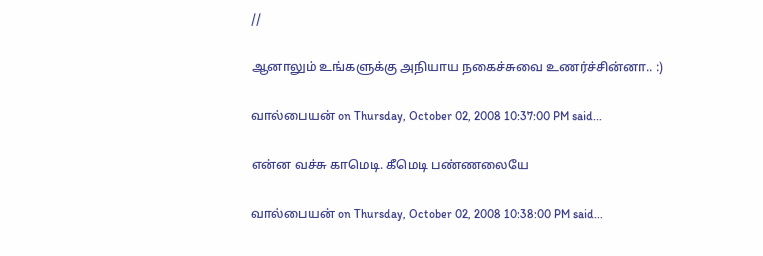//

ஆனாலும் உங்களுக்கு அநியாய நகைச்சுவை உணர்ச்சின்னா.. :)

வால்பையன் on Thursday, October 02, 2008 10:37:00 PM said...

என்ன வச்சு காமெடி. கீமெடி பண்ணலையே

வால்பையன் on Thursday, October 02, 2008 10:38:00 PM said...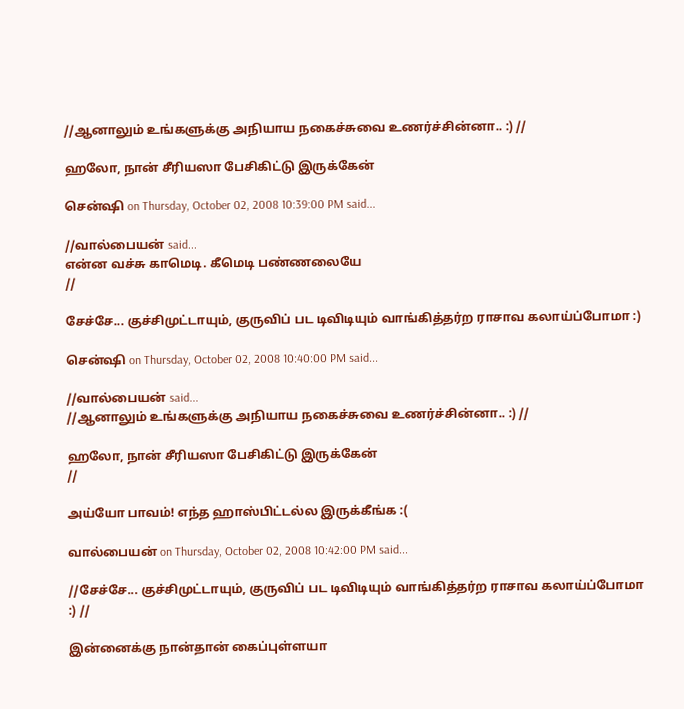//ஆனாலும் உங்களுக்கு அநியாய நகைச்சுவை உணர்ச்சின்னா.. :) //

ஹலோ, நான் சீரியஸா பேசிகிட்டு இருக்கேன்

சென்ஷி on Thursday, October 02, 2008 10:39:00 PM said...

//வால்பையன் said...
என்ன வச்சு காமெடி. கீமெடி பண்ணலையே
//

சேச்சே... குச்சிமுட்டாயும், குருவிப் பட டிவிடியும் வாங்கித்தர்ற ராசாவ கலாய்ப்போமா :)

சென்ஷி on Thursday, October 02, 2008 10:40:00 PM said...

//வால்பையன் said...
//ஆனாலும் உங்களுக்கு அநியாய நகைச்சுவை உணர்ச்சின்னா.. :) //

ஹலோ, நான் சீரியஸா பேசிகிட்டு இருக்கேன்
//

அய்யோ பாவம்! எந்த ஹாஸ்பிட்டல்ல இருக்கீங்க :(

வால்பையன் on Thursday, October 02, 2008 10:42:00 PM said...

//சேச்சே... குச்சிமுட்டாயும், குருவிப் பட டிவிடியும் வாங்கித்தர்ற ராசாவ கலாய்ப்போமா :) //

இன்னைக்கு நான்தான் கைப்புள்ளயா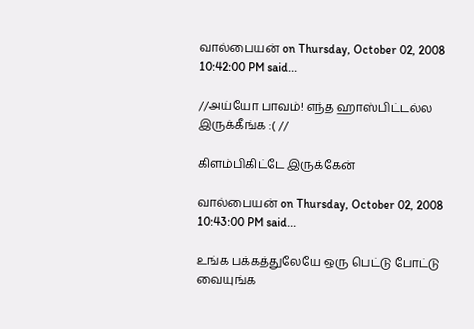வால்பையன் on Thursday, October 02, 2008 10:42:00 PM said...

//அய்யோ பாவம்! எந்த ஹாஸ்பிட்டல்ல இருக்கீங்க :( //

கிளம்பிகிட்டே இருக்கேன்

வால்பையன் on Thursday, October 02, 2008 10:43:00 PM said...

உங்க பக்கத்துலேயே ஒரு பெட்டு போட்டு வையுங்க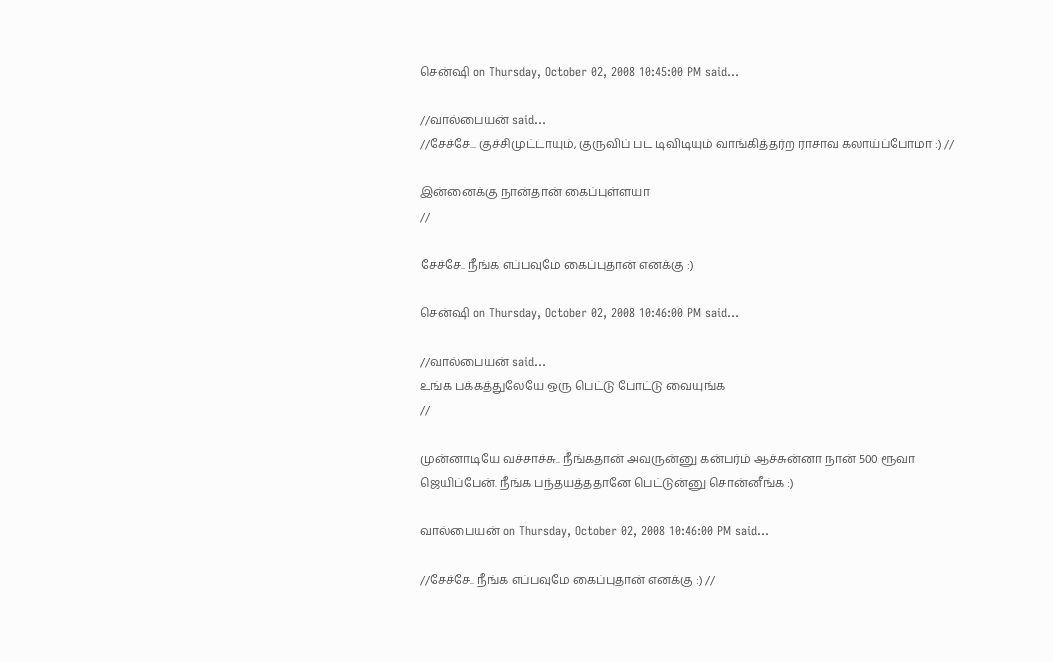சென்ஷி on Thursday, October 02, 2008 10:45:00 PM said...

//வால்பையன் said...
//சேச்சே... குச்சிமுட்டாயும், குருவிப் பட டிவிடியும் வாங்கித்தர்ற ராசாவ கலாய்ப்போமா :) //

இன்னைக்கு நான்தான் கைப்புள்ளயா
//

சேச்சே.. நீங்க எப்பவுமே கைப்புதான் எனக்கு :)

சென்ஷி on Thursday, October 02, 2008 10:46:00 PM said...

//வால்பையன் said...
உங்க பக்கத்துலேயே ஒரு பெட்டு போட்டு வையுங்க
//

முன்னாடியே வச்சாச்சு.. நீங்கதான் அவருன்னு கன்பர்ம் ஆச்சுன்னா நான் 500 ரூவா ஜெயிப்பேன். நீங்க பந்தயத்ததானே பெட்டுன்னு சொன்னீங்க :)

வால்பையன் on Thursday, October 02, 2008 10:46:00 PM said...

//சேச்சே.. நீங்க எப்பவுமே கைப்புதான் எனக்கு :) //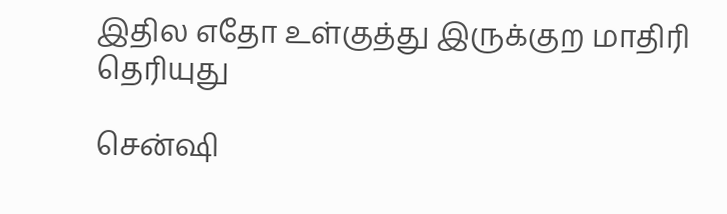இதில எதோ உள்குத்து இருக்குற மாதிரி தெரியுது

சென்ஷி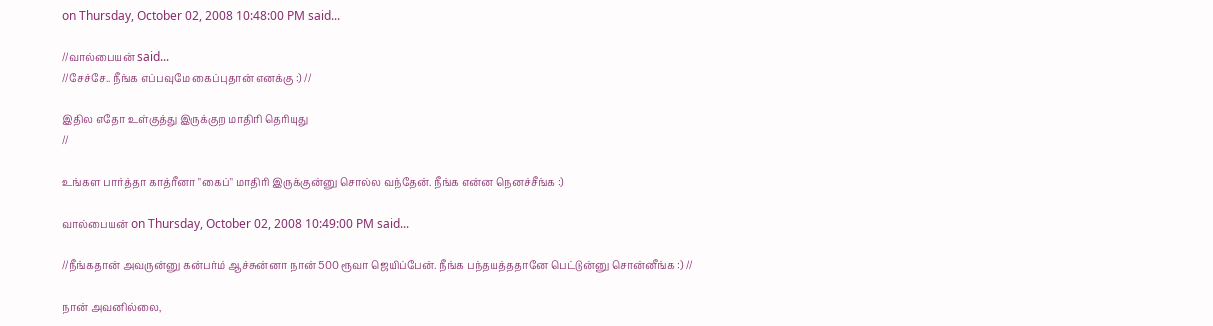on Thursday, October 02, 2008 10:48:00 PM said...

//வால்பையன் said...
//சேச்சே.. நீங்க எப்பவுமே கைப்புதான் எனக்கு :) //

இதில எதோ உள்குத்து இருக்குற மாதிரி தெரியுது
//

உங்கள பார்த்தா காத்ரீனா "கைப்" மாதிரி இருக்குன்னு சொல்ல வந்தேன். நீங்க என்ன நெனச்சீங்க :)

வால்பையன் on Thursday, October 02, 2008 10:49:00 PM said...

//நீங்கதான் அவருன்னு கன்பர்ம் ஆச்சுன்னா நான் 500 ரூவா ஜெயிப்பேன். நீங்க பந்தயத்ததானே பெட்டுன்னு சொன்னீங்க :) //

நான் அவனில்லை,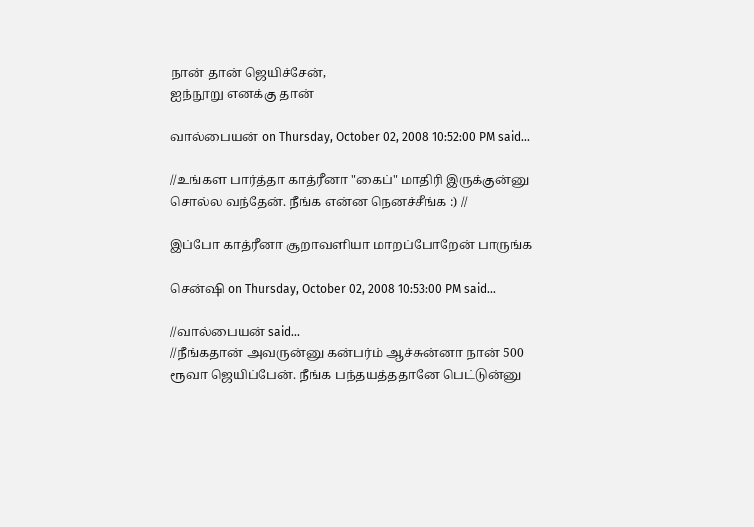நான் தான் ஜெயிச்சேன்,
ஐந்நூறு எனக்கு தான்

வால்பையன் on Thursday, October 02, 2008 10:52:00 PM said...

//உங்கள பார்த்தா காத்ரீனா "கைப்" மாதிரி இருக்குன்னு சொல்ல வந்தேன். நீங்க என்ன நெனச்சீங்க :) //

இப்போ காத்ரீனா சூறாவளியா மாறப்போறேன் பாருங்க

சென்ஷி on Thursday, October 02, 2008 10:53:00 PM said...

//வால்பையன் said...
//நீங்கதான் அவருன்னு கன்பர்ம் ஆச்சுன்னா நான் 500 ரூவா ஜெயிப்பேன். நீங்க பந்தயத்ததானே பெட்டுன்னு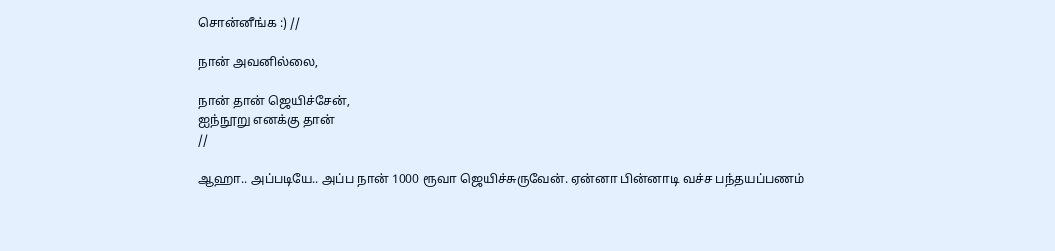சொன்னீங்க :) //

நான் அவனில்லை,

நான் தான் ஜெயிச்சேன்,
ஐந்நூறு எனக்கு தான்
//

ஆஹா.. அப்படியே.. அப்ப நான் 1000 ரூவா ஜெயிச்சுருவேன். ஏன்னா பின்னாடி வச்ச பந்தயப்பணம்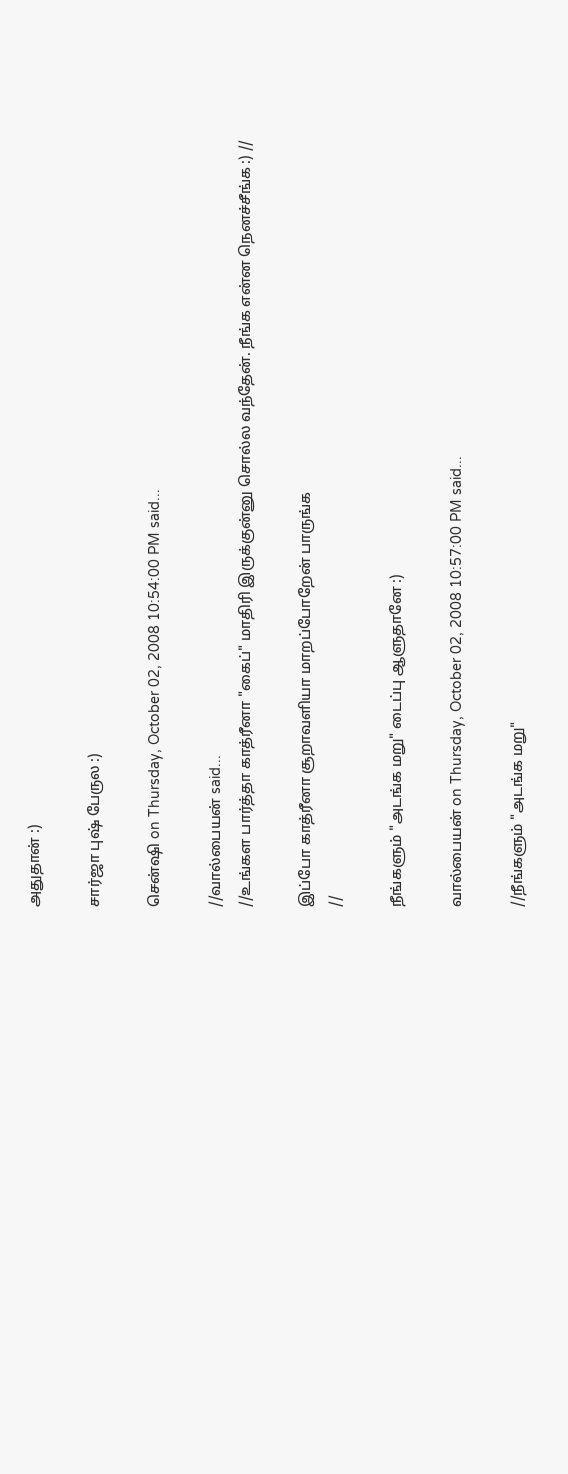அதுதான் :)

சார்ஜா புஷ் பேருல :)

சென்ஷி on Thursday, October 02, 2008 10:54:00 PM said...

//வால்பையன் said...
//உங்கள பார்த்தா காத்ரீனா "கைப்" மாதிரி இருக்குன்னு சொல்ல வந்தேன். நீங்க என்ன நெனச்சீங்க :) //

இப்போ காத்ரீனா சூறாவளியா மாறப்போறேன் பாருங்க
//

நீங்களும் "அடங்க மறு" டைப்பு ஆளுதானே :)

வால்பையன் on Thursday, October 02, 2008 10:57:00 PM said...

//நீங்களும் "அடங்க மறு"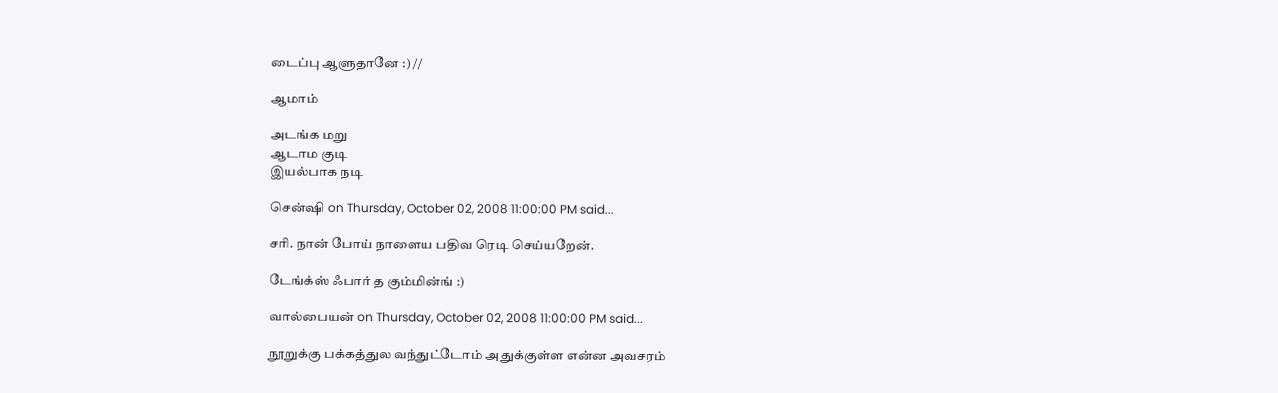டைப்பு ஆளுதானே :) //

ஆமாம்

அடங்க மறு
ஆடாம குடி
இயல்பாக நடி

சென்ஷி on Thursday, October 02, 2008 11:00:00 PM said...

சரி. நான் போய் நாளைய பதிவ ரெடி செய்யறேன்.

டேங்க்ஸ் ஃபார் த கும்மின்ங் :)

வால்பையன் on Thursday, October 02, 2008 11:00:00 PM said...

நூறுக்கு பக்கத்துல வந்துட்டோம் அதுக்குள்ள என்ன அவசரம்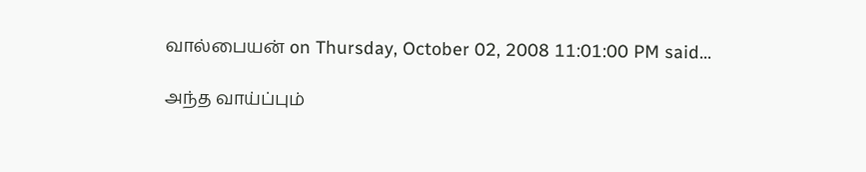வால்பையன் on Thursday, October 02, 2008 11:01:00 PM said...

அந்த வாய்ப்பும்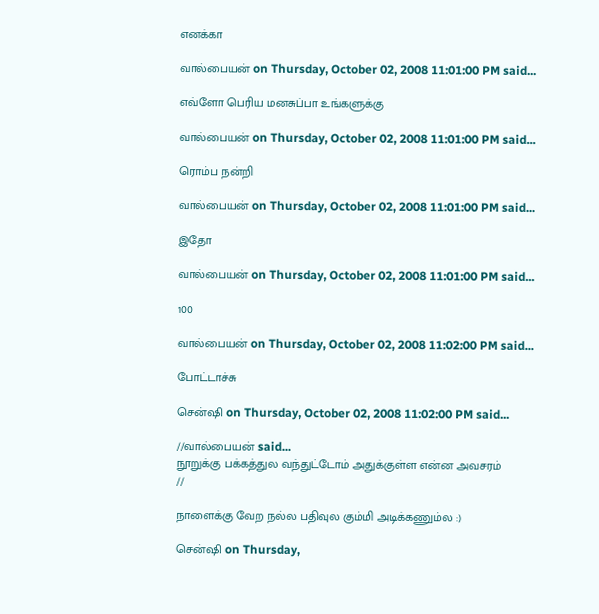எனக்கா

வால்பையன் on Thursday, October 02, 2008 11:01:00 PM said...

எவ்ளோ பெரிய மனசுப்பா உங்களுக்கு

வால்பையன் on Thursday, October 02, 2008 11:01:00 PM said...

ரொம்ப நன்றி

வால்பையன் on Thursday, October 02, 2008 11:01:00 PM said...

இதோ

வால்பையன் on Thursday, October 02, 2008 11:01:00 PM said...

100

வால்பையன் on Thursday, October 02, 2008 11:02:00 PM said...

போட்டாச்சு

சென்ஷி on Thursday, October 02, 2008 11:02:00 PM said...

//வால்பையன் said...
நூறுக்கு பக்கத்துல வந்துட்டோம் அதுக்குள்ள என்ன அவசரம்
//

நாளைக்கு வேற நல்ல பதிவுல கும்மி அடிக்கணும்ல :)

சென்ஷி on Thursday,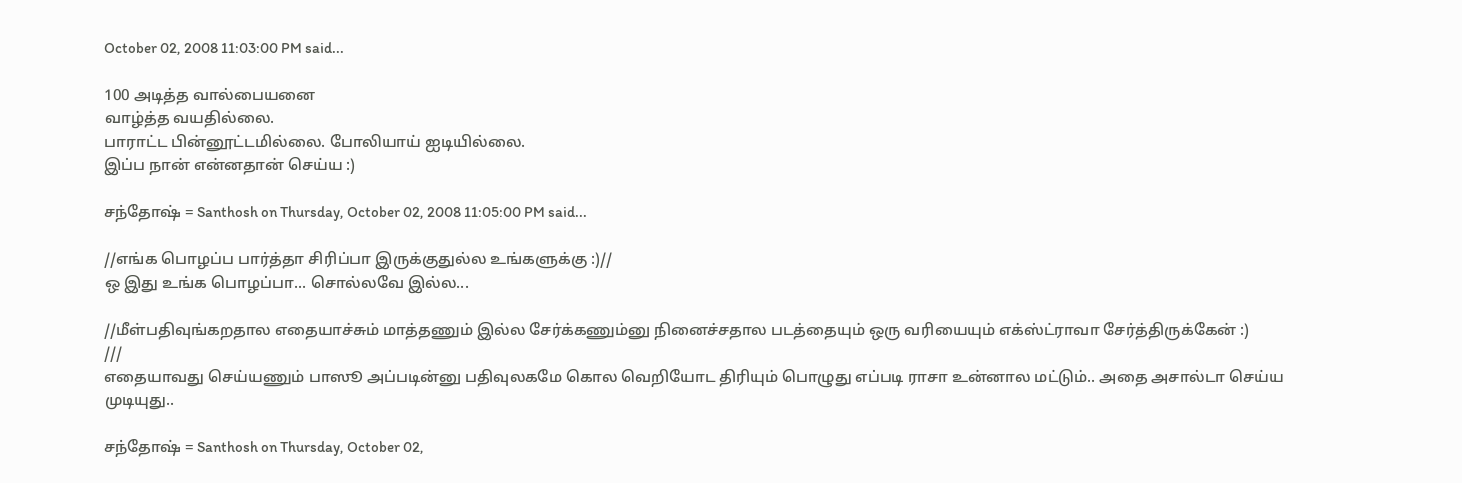October 02, 2008 11:03:00 PM said...

100 அடித்த வால்பையனை
வாழ்த்த வயதில்லை.
பாராட்ட பின்னூட்டமில்லை. போலியாய் ஐடியில்லை.
இப்ப நான் என்னதான் செய்ய :)

சந்தோஷ் = Santhosh on Thursday, October 02, 2008 11:05:00 PM said...

//எங்க பொழப்ப பார்த்தா சிரிப்பா இருக்குதுல்ல உங்களுக்கு :)//
ஒ இது உங்க பொழப்பா... சொல்லவே இல்ல...

//மீள்பதிவுங்கறதால எதையாச்சும் மாத்தணும் இல்ல சேர்க்கணும்னு நினைச்சதால படத்தையும் ஒரு வரியையும் எக்ஸ்ட்ராவா சேர்த்திருக்கேன் :)
///
எதையாவது செய்யணும் பாஸூ அப்படின்னு பதிவுலகமே கொல வெறியோட திரியும் பொழுது எப்படி ராசா உன்னால மட்டும்.. அதை அசால்டா செய்ய முடியுது..

சந்தோஷ் = Santhosh on Thursday, October 02,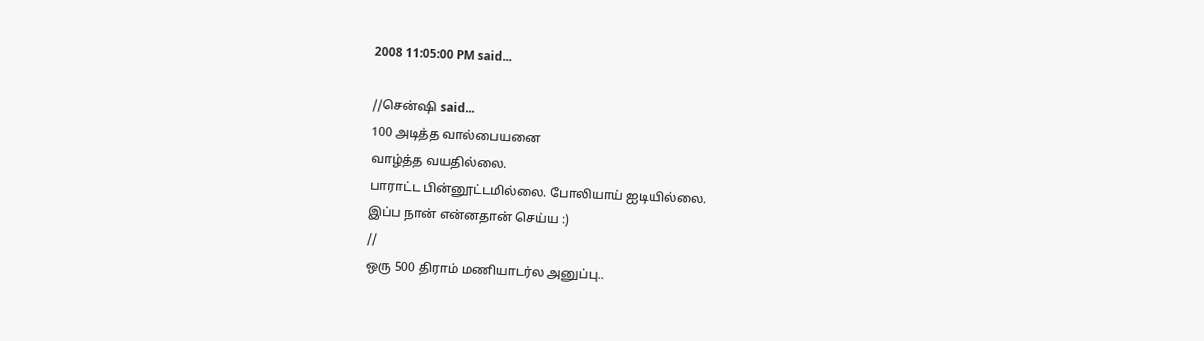2008 11:05:00 PM said...

//சென்ஷி said...
100 அடித்த வால்பையனை
வாழ்த்த வயதில்லை.
பாராட்ட பின்னூட்டமில்லை. போலியாய் ஐடியில்லை.
இப்ப நான் என்னதான் செய்ய :)
//
ஒரு 500 திராம் மணியாடர்ல அனுப்பு..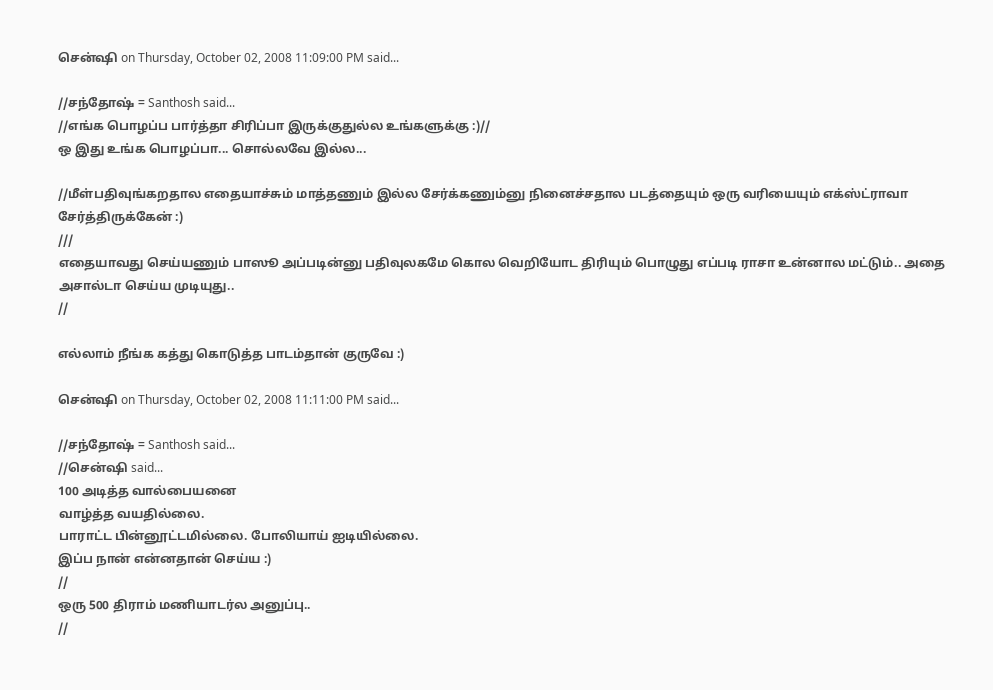சென்ஷி on Thursday, October 02, 2008 11:09:00 PM said...

//சந்தோஷ் = Santhosh said...
//எங்க பொழப்ப பார்த்தா சிரிப்பா இருக்குதுல்ல உங்களுக்கு :)//
ஒ இது உங்க பொழப்பா... சொல்லவே இல்ல...

//மீள்பதிவுங்கறதால எதையாச்சும் மாத்தணும் இல்ல சேர்க்கணும்னு நினைச்சதால படத்தையும் ஒரு வரியையும் எக்ஸ்ட்ராவா சேர்த்திருக்கேன் :)
///
எதையாவது செய்யணும் பாஸூ அப்படின்னு பதிவுலகமே கொல வெறியோட திரியும் பொழுது எப்படி ராசா உன்னால மட்டும்.. அதை அசால்டா செய்ய முடியுது..
//

எல்லாம் நீங்க கத்து கொடுத்த பாடம்தான் குருவே :)

சென்ஷி on Thursday, October 02, 2008 11:11:00 PM said...

//சந்தோஷ் = Santhosh said...
//சென்ஷி said...
100 அடித்த வால்பையனை
வாழ்த்த வயதில்லை.
பாராட்ட பின்னூட்டமில்லை. போலியாய் ஐடியில்லை.
இப்ப நான் என்னதான் செய்ய :)
//
ஒரு 500 திராம் மணியாடர்ல அனுப்பு..
//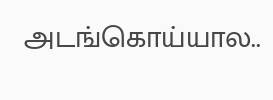அடங்கொய்யால..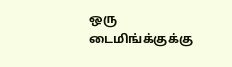ஒரு டைமிங்க்குக்கு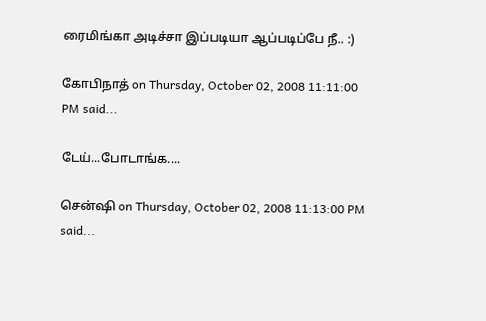ரைமிங்கா அடிச்சா இப்படியா ஆப்படிப்பே நீ.. :)

கோபிநாத் on Thursday, October 02, 2008 11:11:00 PM said...

டேய்...போடாங்க....

சென்ஷி on Thursday, October 02, 2008 11:13:00 PM said...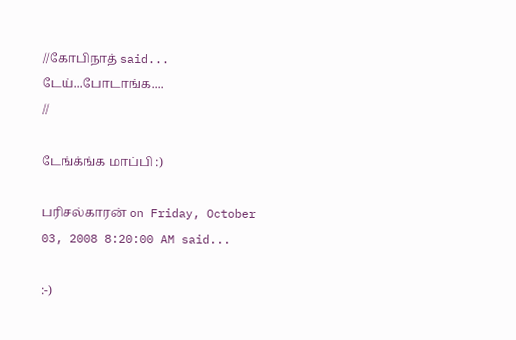//கோபிநாத் said...
டேய்...போடாங்க....
//

டேங்க்ங்க மாப்பி :)

பரிசல்காரன் on Friday, October 03, 2008 8:20:00 AM said...

:-)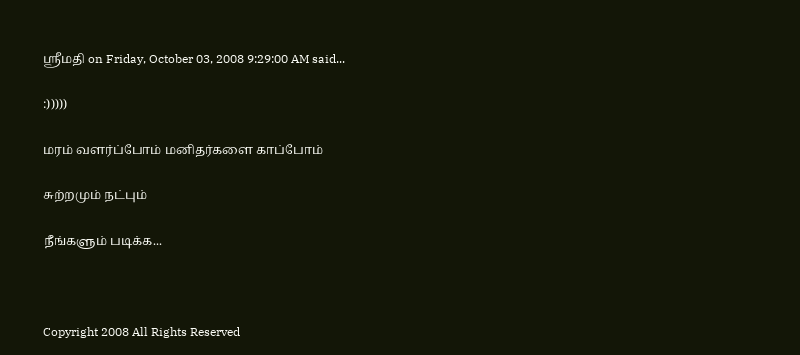ஸ்ரீமதி on Friday, October 03, 2008 9:29:00 AM said...

:)))))

மரம் வளர்ப்போம் மனிதர்களை காப்போம்

சுற்றமும் நட்பும்

நீங்களும் படிக்க...



Copyright 2008 All Rights Reserved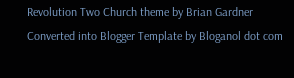Revolution Two Church theme by Brian Gardner Converted into Blogger Template by Bloganol dot com